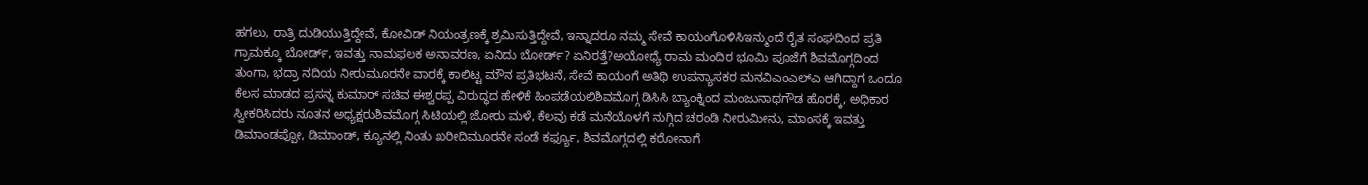ಹಗಲು, ರಾತ್ರಿ ದುಡಿಯುತ್ತಿದ್ದೇವೆ, ಕೋವಿಡ್ ನಿಯಂತ್ರಣಕ್ಕೆ ಶ್ರಮಿಸುತ್ತಿದ್ದೇವೆ, ಇನ್ನಾದರೂ ನಮ್ಮ ಸೇವೆ ಕಾಯಂಗೊಳಿಸಿಇನ್ಮುಂದೆ ರೈತ ಸಂಘದಿಂದ ಪ್ರತಿ ಗ್ರಾಮಕ್ಕೂ ಬೋರ್ಡ್, ಇವತ್ತು ನಾಮಫಲಕ ಅನಾವರಣ, ಏನಿದು ಬೋರ್ಡ್? ಏನಿರತ್ತೆ?ಅಯೋಧ್ಯೆ ರಾಮ ಮಂದಿರ ಭೂಮಿ ಪೂಜೆಗೆ ಶಿವಮೊಗ್ಗದಿಂದ ತುಂಗಾ, ಭದ್ರಾ ನದಿಯ ನೀರುಮೂರನೇ ವಾರಕ್ಕೆ ಕಾಲಿಟ್ಟ ಮೌನ ಪ್ರತಿಭಟನೆ, ಸೇವೆ ಕಾಯಂಗೆ ಅತಿಥಿ ಉಪನ್ಯಾಸಕರ ಮನವಿಎಂಎಲ್ಎ ಆಗಿದ್ದಾಗ ಒಂದೂ ಕೆಲಸ ಮಾಡದ ಪ್ರಸನ್ನ ಕುಮಾರ್ ಸಚಿವ ಈಶ್ವರಪ್ಪ ವಿರುದ್ಧದ ಹೇಳಿಕೆ ಹಿಂಪಡೆಯಲಿಶಿವಮೊಗ್ಗ ಡಿಸಿಸಿ ಬ್ಯಾಂಕ್ನಿಂದ ಮಂಜುನಾಥಗೌಡ ಹೊರಕ್ಕೆ, ಅಧಿಕಾರ ಸ್ವೀಕರಿಸಿದರು ನೂತನ ಅಧ್ಯಕ್ಷರುಶಿವಮೊಗ್ಗ ಸಿಟಿಯಲ್ಲಿ ಜೋರು ಮಳೆ, ಕೆಲವು ಕಡೆ ಮನೆಯೊಳಗೆ ನುಗ್ಗಿದ ಚರಂಡಿ ನೀರುಮೀನು, ಮಾಂಸಕ್ಕೆ ಇವತ್ತು ಡಿಮಾಂಡಪ್ಪೋ, ಡಿಮಾಂಡ್, ಕ್ಯೂನಲ್ಲಿ ನಿಂತು ಖರೀದಿಮೂರನೇ ಸಂಡೆ ಕರ್ಫ್ಯೂ, ಶಿವಮೊಗ್ಗದಲ್ಲಿ ಕರೋನಾಗೆ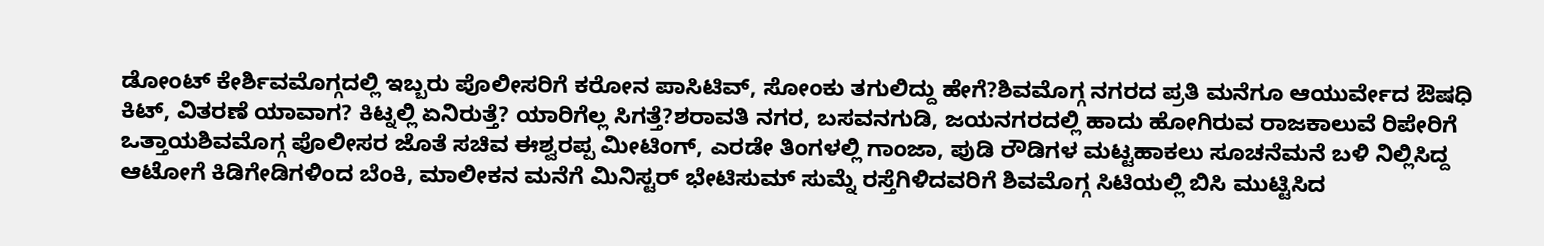ಡೋಂಟ್ ಕೇರ್ಶಿವಮೊಗ್ಗದಲ್ಲಿ ಇಬ್ಬರು ಪೊಲೀಸರಿಗೆ ಕರೋನ ಪಾಸಿಟಿವ್, ಸೋಂಕು ತಗುಲಿದ್ದು ಹೇಗೆ?ಶಿವಮೊಗ್ಗ ನಗರದ ಪ್ರತಿ ಮನೆಗೂ ಆಯುರ್ವೇದ ಔಷಧಿ ಕಿಟ್, ವಿತರಣೆ ಯಾವಾಗ? ಕಿಟ್ನಲ್ಲಿ ಏನಿರುತ್ತೆ? ಯಾರಿಗೆಲ್ಲ ಸಿಗತ್ತೆ?ಶರಾವತಿ ನಗರ, ಬಸವನಗುಡಿ, ಜಯನಗರದಲ್ಲಿ ಹಾದು ಹೋಗಿರುವ ರಾಜಕಾಲುವೆ ರಿಪೇರಿಗೆ ಒತ್ತಾಯಶಿವಮೊಗ್ಗ ಪೊಲೀಸರ ಜೊತೆ ಸಚಿವ ಈಶ್ವರಪ್ಪ ಮೀಟಿಂಗ್, ಎರಡೇ ತಿಂಗಳಲ್ಲಿ ಗಾಂಜಾ, ಪುಡಿ ರೌಡಿಗಳ ಮಟ್ಟಹಾಕಲು ಸೂಚನೆಮನೆ ಬಳಿ ನಿಲ್ಲಿಸಿದ್ದ ಆಟೋಗೆ ಕಿಡಿಗೇಡಿಗಳಿಂದ ಬೆಂಕಿ, ಮಾಲೀಕನ ಮನೆಗೆ ಮಿನಿಸ್ಟರ್ ಭೇಟಿಸುಮ್ ಸುಮ್ನೆ ರಸ್ತೆಗಿಳಿದವರಿಗೆ ಶಿವಮೊಗ್ಗ ಸಿಟಿಯಲ್ಲಿ ಬಿಸಿ ಮುಟ್ಟಿಸಿದ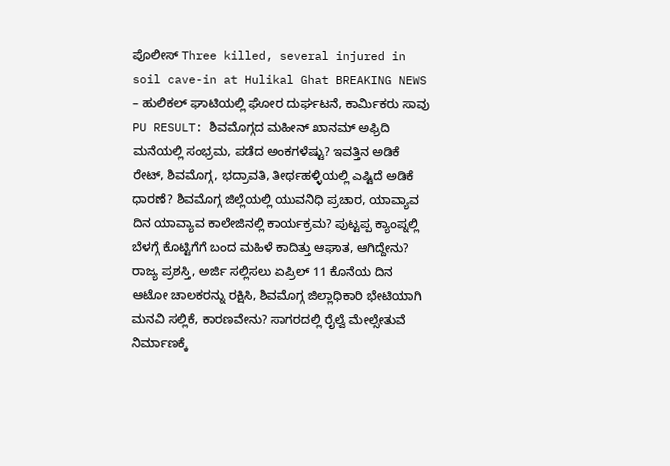ಪೊಲೀಸ್ Three killed, several injured in soil cave-in at Hulikal Ghat BREAKING NEWS – ಹುಲಿಕಲ್ ಘಾಟಿಯಲ್ಲಿ ಘೋರ ದುರ್ಘಟನೆ, ಕಾರ್ಮಿಕರು ಸಾವು PU RESULT: ಶಿವಮೊಗ್ಗದ ಮಹೀನ್ ಖಾನಮ್ ಅಫ್ರಿದಿ ಮನೆಯಲ್ಲಿ ಸಂಭ್ರಮ, ಪಡೆದ ಅಂಕಗಳೆಷ್ಟು? ಇವತ್ತಿನ ಅಡಿಕೆ ರೇಟ್, ಶಿವಮೊಗ್ಗ, ಭದ್ರಾವತಿ, ತೀರ್ಥಹಳ್ಳಿಯಲ್ಲಿ ಎಷ್ಟಿದೆ ಅಡಿಕೆ ಧಾರಣೆ? ಶಿವಮೊಗ್ಗ ಜಿಲ್ಲೆಯಲ್ಲಿ ಯುವನಿಧಿ ಪ್ರಚಾರ, ಯಾವ್ಯಾವ ದಿನ ಯಾವ್ಯಾವ ಕಾಲೇಜಿನಲ್ಲಿ ಕಾರ್ಯಕ್ರಮ? ಪುಟ್ಟಪ್ಪ ಕ್ಯಾಂಪ್ನಲ್ಲಿ ಬೆಳಗ್ಗೆ ಕೊಟ್ಟಿಗೆಗೆ ಬಂದ ಮಹಿಳೆ ಕಾದಿತ್ತು ಆಘಾತ, ಆಗಿದ್ದೇನು? ರಾಜ್ಯ ಪ್ರಶಸ್ತಿ, ಅರ್ಜಿ ಸಲ್ಲಿಸಲು ಏಪ್ರಿಲ್ 11 ಕೊನೆಯ ದಿನ ಆಟೋ ಚಾಲಕರನ್ನು ರಕ್ಷಿಸಿ, ಶಿವಮೊಗ್ಗ ಜಿಲ್ಲಾಧಿಕಾರಿ ಭೇಟಿಯಾಗಿ ಮನವಿ ಸಲ್ಲಿಕೆ, ಕಾರಣವೇನು? ಸಾಗರದಲ್ಲಿ ರೈಲ್ವೆ ಮೇಲ್ಸೇತುವೆ ನಿರ್ಮಾಣಕ್ಕೆ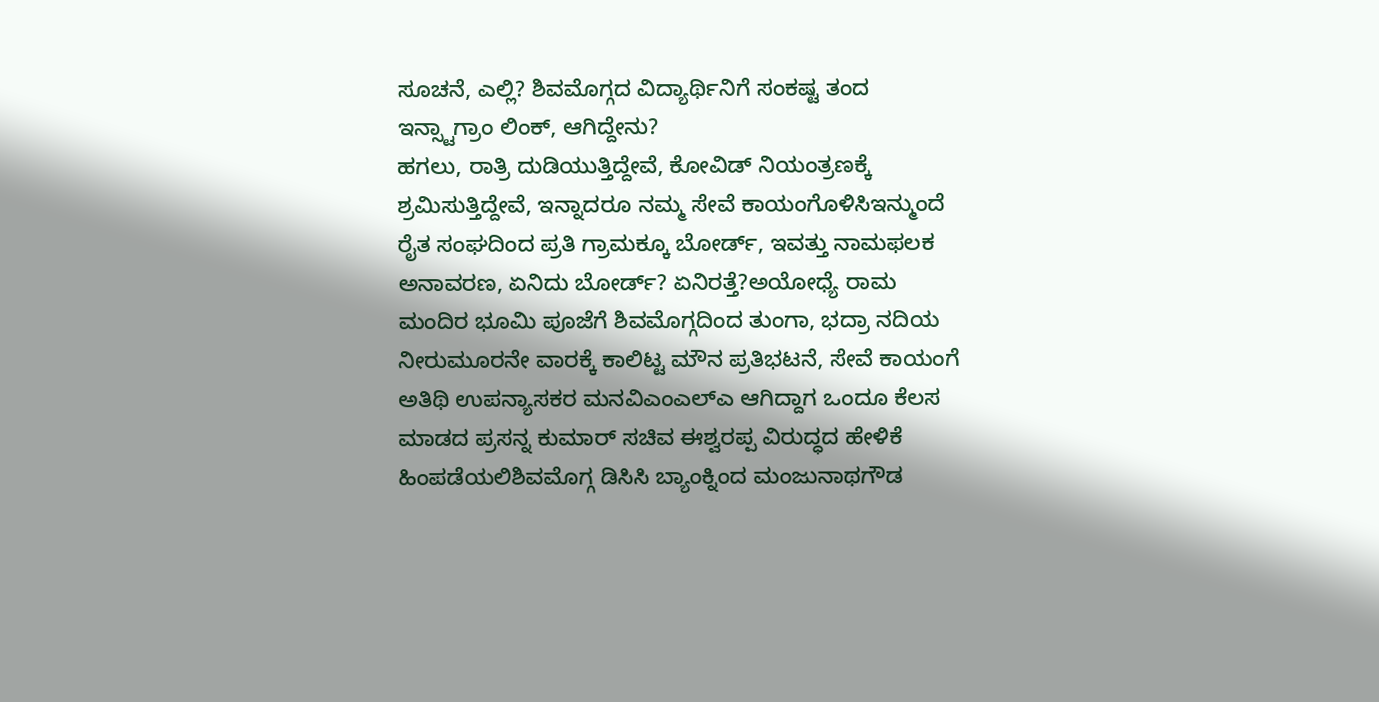ಸೂಚನೆ, ಎಲ್ಲಿ? ಶಿವಮೊಗ್ಗದ ವಿದ್ಯಾರ್ಥಿನಿಗೆ ಸಂಕಷ್ಟ ತಂದ ಇನ್ಸ್ಟಾಗ್ರಾಂ ಲಿಂಕ್, ಆಗಿದ್ದೇನು?
ಹಗಲು, ರಾತ್ರಿ ದುಡಿಯುತ್ತಿದ್ದೇವೆ, ಕೋವಿಡ್ ನಿಯಂತ್ರಣಕ್ಕೆ ಶ್ರಮಿಸುತ್ತಿದ್ದೇವೆ, ಇನ್ನಾದರೂ ನಮ್ಮ ಸೇವೆ ಕಾಯಂಗೊಳಿಸಿಇನ್ಮುಂದೆ ರೈತ ಸಂಘದಿಂದ ಪ್ರತಿ ಗ್ರಾಮಕ್ಕೂ ಬೋರ್ಡ್, ಇವತ್ತು ನಾಮಫಲಕ ಅನಾವರಣ, ಏನಿದು ಬೋರ್ಡ್? ಏನಿರತ್ತೆ?ಅಯೋಧ್ಯೆ ರಾಮ ಮಂದಿರ ಭೂಮಿ ಪೂಜೆಗೆ ಶಿವಮೊಗ್ಗದಿಂದ ತುಂಗಾ, ಭದ್ರಾ ನದಿಯ ನೀರುಮೂರನೇ ವಾರಕ್ಕೆ ಕಾಲಿಟ್ಟ ಮೌನ ಪ್ರತಿಭಟನೆ, ಸೇವೆ ಕಾಯಂಗೆ ಅತಿಥಿ ಉಪನ್ಯಾಸಕರ ಮನವಿಎಂಎಲ್ಎ ಆಗಿದ್ದಾಗ ಒಂದೂ ಕೆಲಸ ಮಾಡದ ಪ್ರಸನ್ನ ಕುಮಾರ್ ಸಚಿವ ಈಶ್ವರಪ್ಪ ವಿರುದ್ಧದ ಹೇಳಿಕೆ ಹಿಂಪಡೆಯಲಿಶಿವಮೊಗ್ಗ ಡಿಸಿಸಿ ಬ್ಯಾಂಕ್ನಿಂದ ಮಂಜುನಾಥಗೌಡ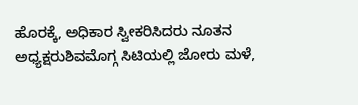ಹೊರಕ್ಕೆ, ಅಧಿಕಾರ ಸ್ವೀಕರಿಸಿದರು ನೂತನ ಅಧ್ಯಕ್ಷರುಶಿವಮೊಗ್ಗ ಸಿಟಿಯಲ್ಲಿ ಜೋರು ಮಳೆ,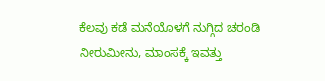ಕೆಲವು ಕಡೆ ಮನೆಯೊಳಗೆ ನುಗ್ಗಿದ ಚರಂಡಿ ನೀರುಮೀನು, ಮಾಂಸಕ್ಕೆ ಇವತ್ತು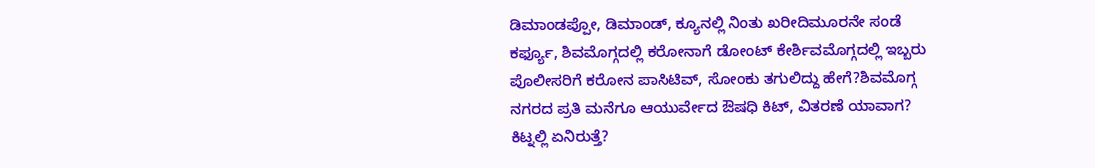ಡಿಮಾಂಡಪ್ಪೋ, ಡಿಮಾಂಡ್, ಕ್ಯೂನಲ್ಲಿ ನಿಂತು ಖರೀದಿಮೂರನೇ ಸಂಡೆ ಕರ್ಫ್ಯೂ, ಶಿವಮೊಗ್ಗದಲ್ಲಿ ಕರೋನಾಗೆ ಡೋಂಟ್ ಕೇರ್ಶಿವಮೊಗ್ಗದಲ್ಲಿ ಇಬ್ಬರು ಪೊಲೀಸರಿಗೆ ಕರೋನ ಪಾಸಿಟಿವ್, ಸೋಂಕು ತಗುಲಿದ್ದು ಹೇಗೆ?ಶಿವಮೊಗ್ಗ ನಗರದ ಪ್ರತಿ ಮನೆಗೂ ಆಯುರ್ವೇದ ಔಷಧಿ ಕಿಟ್, ವಿತರಣೆ ಯಾವಾಗ? ಕಿಟ್ನಲ್ಲಿ ಏನಿರುತ್ತೆ?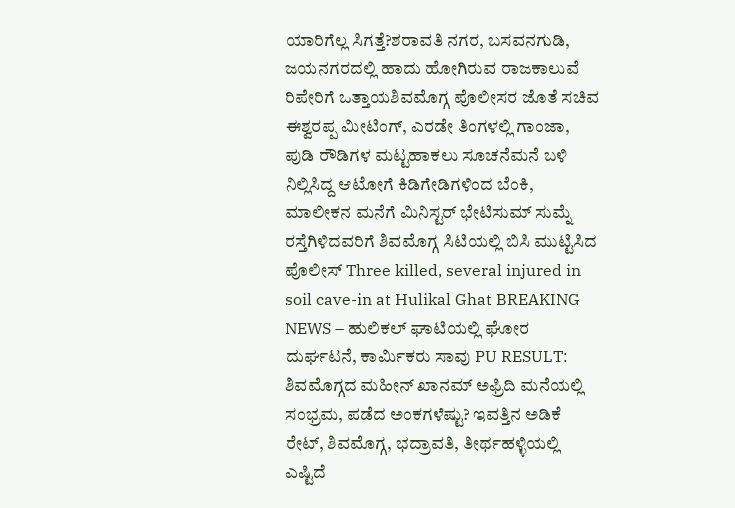ಯಾರಿಗೆಲ್ಲ ಸಿಗತ್ತೆ?ಶರಾವತಿ ನಗರ, ಬಸವನಗುಡಿ, ಜಯನಗರದಲ್ಲಿ ಹಾದು ಹೋಗಿರುವ ರಾಜಕಾಲುವೆ ರಿಪೇರಿಗೆ ಒತ್ತಾಯಶಿವಮೊಗ್ಗ ಪೊಲೀಸರ ಜೊತೆ ಸಚಿವ ಈಶ್ವರಪ್ಪ ಮೀಟಿಂಗ್, ಎರಡೇ ತಿಂಗಳಲ್ಲಿ ಗಾಂಜಾ, ಪುಡಿ ರೌಡಿಗಳ ಮಟ್ಟಹಾಕಲು ಸೂಚನೆಮನೆ ಬಳಿ ನಿಲ್ಲಿಸಿದ್ದ ಆಟೋಗೆ ಕಿಡಿಗೇಡಿಗಳಿಂದ ಬೆಂಕಿ, ಮಾಲೀಕನ ಮನೆಗೆ ಮಿನಿಸ್ಟರ್ ಭೇಟಿಸುಮ್ ಸುಮ್ನೆ ರಸ್ತೆಗಿಳಿದವರಿಗೆ ಶಿವಮೊಗ್ಗ ಸಿಟಿಯಲ್ಲಿ ಬಿಸಿ ಮುಟ್ಟಿಸಿದ ಪೊಲೀಸ್ Three killed, several injured in soil cave-in at Hulikal Ghat BREAKING NEWS – ಹುಲಿಕಲ್ ಘಾಟಿಯಲ್ಲಿ ಘೋರ ದುರ್ಘಟನೆ, ಕಾರ್ಮಿಕರು ಸಾವು PU RESULT: ಶಿವಮೊಗ್ಗದ ಮಹೀನ್ ಖಾನಮ್ ಅಫ್ರಿದಿ ಮನೆಯಲ್ಲಿ ಸಂಭ್ರಮ, ಪಡೆದ ಅಂಕಗಳೆಷ್ಟು? ಇವತ್ತಿನ ಅಡಿಕೆ ರೇಟ್, ಶಿವಮೊಗ್ಗ, ಭದ್ರಾವತಿ, ತೀರ್ಥಹಳ್ಳಿಯಲ್ಲಿ ಎಷ್ಟಿದೆ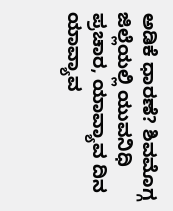ಅಡಿಕೆ ಧಾರಣೆ? ಶಿವಮೊಗ್ಗ ಜಿಲ್ಲೆಯಲ್ಲಿ ಯುವನಿಧಿ ಪ್ರಚಾರ, ಯಾವ್ಯಾವ ದಿನ ಯಾವ್ಯಾವ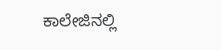ಕಾಲೇಜಿನಲ್ಲಿ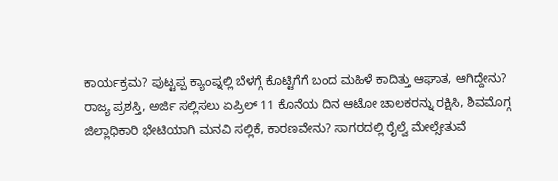ಕಾರ್ಯಕ್ರಮ? ಪುಟ್ಟಪ್ಪ ಕ್ಯಾಂಪ್ನಲ್ಲಿ ಬೆಳಗ್ಗೆ ಕೊಟ್ಟಿಗೆಗೆ ಬಂದ ಮಹಿಳೆ ಕಾದಿತ್ತು ಆಘಾತ, ಆಗಿದ್ದೇನು? ರಾಜ್ಯ ಪ್ರಶಸ್ತಿ, ಅರ್ಜಿ ಸಲ್ಲಿಸಲು ಏಪ್ರಿಲ್ 11 ಕೊನೆಯ ದಿನ ಆಟೋ ಚಾಲಕರನ್ನು ರಕ್ಷಿಸಿ, ಶಿವಮೊಗ್ಗ ಜಿಲ್ಲಾಧಿಕಾರಿ ಭೇಟಿಯಾಗಿ ಮನವಿ ಸಲ್ಲಿಕೆ, ಕಾರಣವೇನು? ಸಾಗರದಲ್ಲಿ ರೈಲ್ವೆ ಮೇಲ್ಸೇತುವೆ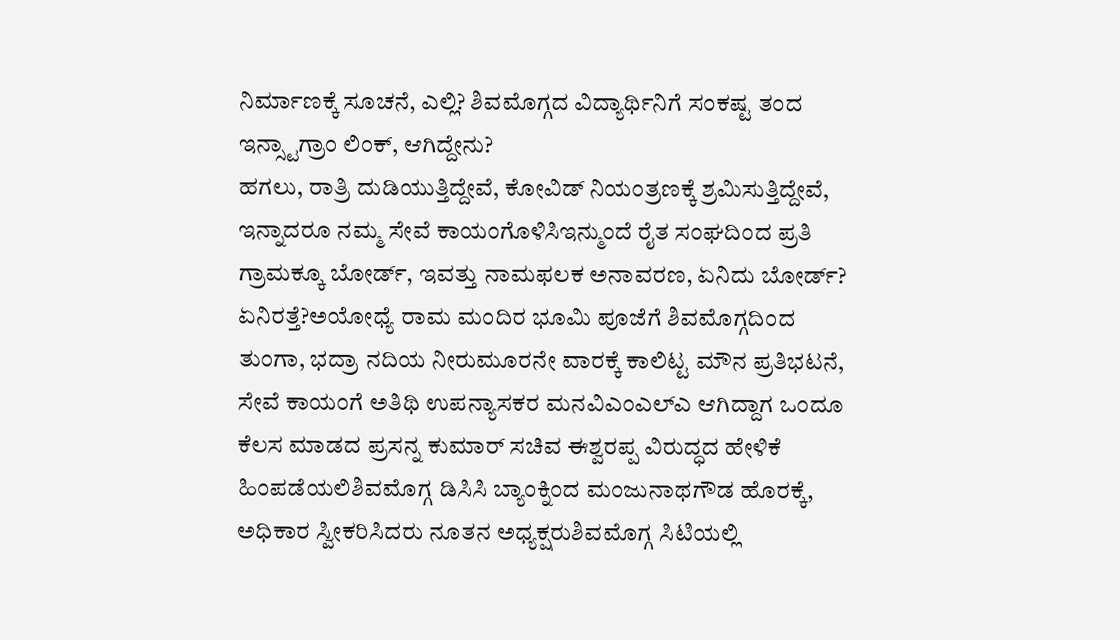ನಿರ್ಮಾಣಕ್ಕೆ ಸೂಚನೆ, ಎಲ್ಲಿ? ಶಿವಮೊಗ್ಗದ ವಿದ್ಯಾರ್ಥಿನಿಗೆ ಸಂಕಷ್ಟ ತಂದ ಇನ್ಸ್ಟಾಗ್ರಾಂ ಲಿಂಕ್, ಆಗಿದ್ದೇನು?
ಹಗಲು, ರಾತ್ರಿ ದುಡಿಯುತ್ತಿದ್ದೇವೆ, ಕೋವಿಡ್ ನಿಯಂತ್ರಣಕ್ಕೆ ಶ್ರಮಿಸುತ್ತಿದ್ದೇವೆ, ಇನ್ನಾದರೂ ನಮ್ಮ ಸೇವೆ ಕಾಯಂಗೊಳಿಸಿಇನ್ಮುಂದೆ ರೈತ ಸಂಘದಿಂದ ಪ್ರತಿ ಗ್ರಾಮಕ್ಕೂ ಬೋರ್ಡ್, ಇವತ್ತು ನಾಮಫಲಕ ಅನಾವರಣ, ಏನಿದು ಬೋರ್ಡ್? ಏನಿರತ್ತೆ?ಅಯೋಧ್ಯೆ ರಾಮ ಮಂದಿರ ಭೂಮಿ ಪೂಜೆಗೆ ಶಿವಮೊಗ್ಗದಿಂದ ತುಂಗಾ, ಭದ್ರಾ ನದಿಯ ನೀರುಮೂರನೇ ವಾರಕ್ಕೆ ಕಾಲಿಟ್ಟ ಮೌನ ಪ್ರತಿಭಟನೆ, ಸೇವೆ ಕಾಯಂಗೆ ಅತಿಥಿ ಉಪನ್ಯಾಸಕರ ಮನವಿಎಂಎಲ್ಎ ಆಗಿದ್ದಾಗ ಒಂದೂ ಕೆಲಸ ಮಾಡದ ಪ್ರಸನ್ನ ಕುಮಾರ್ ಸಚಿವ ಈಶ್ವರಪ್ಪ ವಿರುದ್ಧದ ಹೇಳಿಕೆ ಹಿಂಪಡೆಯಲಿಶಿವಮೊಗ್ಗ ಡಿಸಿಸಿ ಬ್ಯಾಂಕ್ನಿಂದ ಮಂಜುನಾಥಗೌಡ ಹೊರಕ್ಕೆ, ಅಧಿಕಾರ ಸ್ವೀಕರಿಸಿದರು ನೂತನ ಅಧ್ಯಕ್ಷರುಶಿವಮೊಗ್ಗ ಸಿಟಿಯಲ್ಲಿ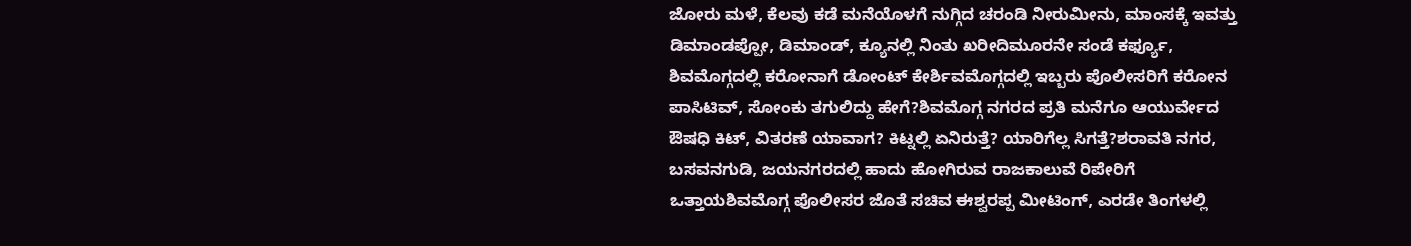ಜೋರು ಮಳೆ, ಕೆಲವು ಕಡೆ ಮನೆಯೊಳಗೆ ನುಗ್ಗಿದ ಚರಂಡಿ ನೀರುಮೀನು, ಮಾಂಸಕ್ಕೆ ಇವತ್ತು ಡಿಮಾಂಡಪ್ಪೋ, ಡಿಮಾಂಡ್, ಕ್ಯೂನಲ್ಲಿ ನಿಂತು ಖರೀದಿಮೂರನೇ ಸಂಡೆ ಕರ್ಫ್ಯೂ, ಶಿವಮೊಗ್ಗದಲ್ಲಿ ಕರೋನಾಗೆ ಡೋಂಟ್ ಕೇರ್ಶಿವಮೊಗ್ಗದಲ್ಲಿ ಇಬ್ಬರು ಪೊಲೀಸರಿಗೆ ಕರೋನ ಪಾಸಿಟಿವ್, ಸೋಂಕು ತಗುಲಿದ್ದು ಹೇಗೆ?ಶಿವಮೊಗ್ಗ ನಗರದ ಪ್ರತಿ ಮನೆಗೂ ಆಯುರ್ವೇದ ಔಷಧಿ ಕಿಟ್, ವಿತರಣೆ ಯಾವಾಗ? ಕಿಟ್ನಲ್ಲಿ ಏನಿರುತ್ತೆ? ಯಾರಿಗೆಲ್ಲ ಸಿಗತ್ತೆ?ಶರಾವತಿ ನಗರ, ಬಸವನಗುಡಿ, ಜಯನಗರದಲ್ಲಿ ಹಾದು ಹೋಗಿರುವ ರಾಜಕಾಲುವೆ ರಿಪೇರಿಗೆ ಒತ್ತಾಯಶಿವಮೊಗ್ಗ ಪೊಲೀಸರ ಜೊತೆ ಸಚಿವ ಈಶ್ವರಪ್ಪ ಮೀಟಿಂಗ್, ಎರಡೇ ತಿಂಗಳಲ್ಲಿ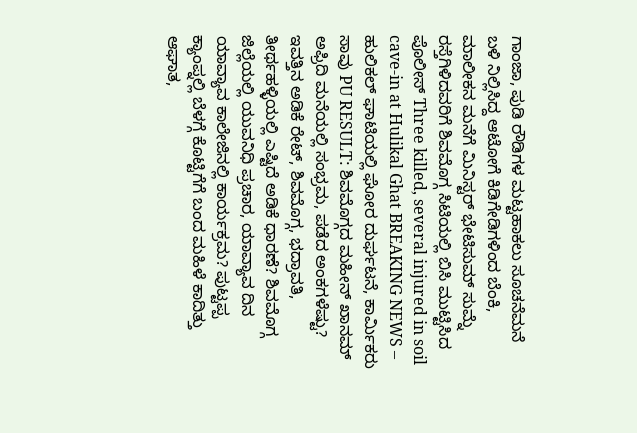ಗಾಂಜಾ, ಪುಡಿ ರೌಡಿಗಳ ಮಟ್ಟಹಾಕಲು ಸೂಚನೆಮನೆ ಬಳಿ ನಿಲ್ಲಿಸಿದ್ದ ಆಟೋಗೆ ಕಿಡಿಗೇಡಿಗಳಿಂದ ಬೆಂಕಿ, ಮಾಲೀಕನ ಮನೆಗೆ ಮಿನಿಸ್ಟರ್ ಭೇಟಿಸುಮ್ ಸುಮ್ನೆ ರಸ್ತೆಗಿಳಿದವರಿಗೆ ಶಿವಮೊಗ್ಗ ಸಿಟಿಯಲ್ಲಿ ಬಿಸಿ ಮುಟ್ಟಿಸಿದ ಪೊಲೀಸ್ Three killed, several injured in soil cave-in at Hulikal Ghat BREAKING NEWS – ಹುಲಿಕಲ್ ಘಾಟಿಯಲ್ಲಿ ಘೋರ ದುರ್ಘಟನೆ, ಕಾರ್ಮಿಕರು ಸಾವು PU RESULT: ಶಿವಮೊಗ್ಗದ ಮಹೀನ್ ಖಾನಮ್ ಅಫ್ರಿದಿ ಮನೆಯಲ್ಲಿ ಸಂಭ್ರಮ, ಪಡೆದ ಅಂಕಗಳೆಷ್ಟು? ಇವತ್ತಿನ ಅಡಿಕೆ ರೇಟ್, ಶಿವಮೊಗ್ಗ, ಭದ್ರಾವತಿ, ತೀರ್ಥಹಳ್ಳಿಯಲ್ಲಿ ಎಷ್ಟಿದೆ ಅಡಿಕೆ ಧಾರಣೆ? ಶಿವಮೊಗ್ಗ ಜಿಲ್ಲೆಯಲ್ಲಿ ಯುವನಿಧಿ ಪ್ರಚಾರ, ಯಾವ್ಯಾವ ದಿನ ಯಾವ್ಯಾವ ಕಾಲೇಜಿನಲ್ಲಿ ಕಾರ್ಯಕ್ರಮ? ಪುಟ್ಟಪ್ಪ ಕ್ಯಾಂಪ್ನಲ್ಲಿ ಬೆಳಗ್ಗೆ ಕೊಟ್ಟಿಗೆಗೆ ಬಂದ ಮಹಿಳೆ ಕಾದಿತ್ತು ಆಘಾತ,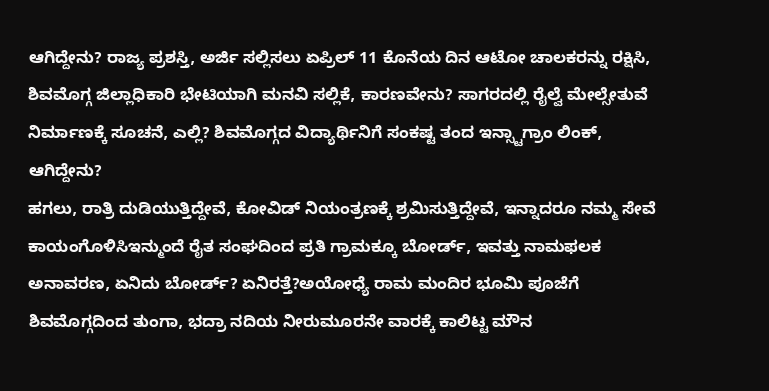ಆಗಿದ್ದೇನು? ರಾಜ್ಯ ಪ್ರಶಸ್ತಿ, ಅರ್ಜಿ ಸಲ್ಲಿಸಲು ಏಪ್ರಿಲ್ 11 ಕೊನೆಯ ದಿನ ಆಟೋ ಚಾಲಕರನ್ನು ರಕ್ಷಿಸಿ, ಶಿವಮೊಗ್ಗ ಜಿಲ್ಲಾಧಿಕಾರಿ ಭೇಟಿಯಾಗಿ ಮನವಿ ಸಲ್ಲಿಕೆ, ಕಾರಣವೇನು? ಸಾಗರದಲ್ಲಿ ರೈಲ್ವೆ ಮೇಲ್ಸೇತುವೆ ನಿರ್ಮಾಣಕ್ಕೆ ಸೂಚನೆ, ಎಲ್ಲಿ? ಶಿವಮೊಗ್ಗದ ವಿದ್ಯಾರ್ಥಿನಿಗೆ ಸಂಕಷ್ಟ ತಂದ ಇನ್ಸ್ಟಾಗ್ರಾಂ ಲಿಂಕ್, ಆಗಿದ್ದೇನು?
ಹಗಲು, ರಾತ್ರಿ ದುಡಿಯುತ್ತಿದ್ದೇವೆ, ಕೋವಿಡ್ ನಿಯಂತ್ರಣಕ್ಕೆ ಶ್ರಮಿಸುತ್ತಿದ್ದೇವೆ, ಇನ್ನಾದರೂ ನಮ್ಮ ಸೇವೆ ಕಾಯಂಗೊಳಿಸಿಇನ್ಮುಂದೆ ರೈತ ಸಂಘದಿಂದ ಪ್ರತಿ ಗ್ರಾಮಕ್ಕೂ ಬೋರ್ಡ್, ಇವತ್ತು ನಾಮಫಲಕ ಅನಾವರಣ, ಏನಿದು ಬೋರ್ಡ್? ಏನಿರತ್ತೆ?ಅಯೋಧ್ಯೆ ರಾಮ ಮಂದಿರ ಭೂಮಿ ಪೂಜೆಗೆ ಶಿವಮೊಗ್ಗದಿಂದ ತುಂಗಾ, ಭದ್ರಾ ನದಿಯ ನೀರುಮೂರನೇ ವಾರಕ್ಕೆ ಕಾಲಿಟ್ಟ ಮೌನ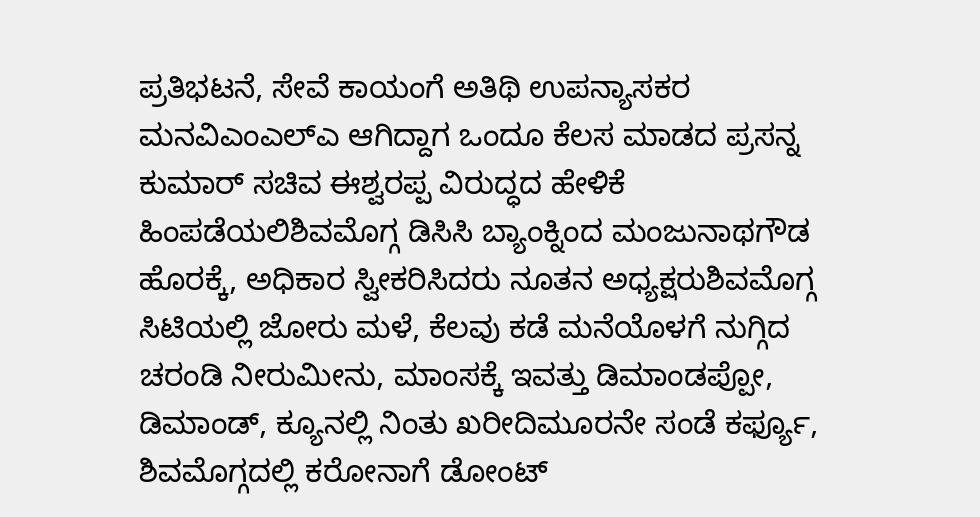ಪ್ರತಿಭಟನೆ, ಸೇವೆ ಕಾಯಂಗೆ ಅತಿಥಿ ಉಪನ್ಯಾಸಕರ ಮನವಿಎಂಎಲ್ಎ ಆಗಿದ್ದಾಗ ಒಂದೂ ಕೆಲಸ ಮಾಡದ ಪ್ರಸನ್ನ ಕುಮಾರ್ ಸಚಿವ ಈಶ್ವರಪ್ಪ ವಿರುದ್ಧದ ಹೇಳಿಕೆ ಹಿಂಪಡೆಯಲಿಶಿವಮೊಗ್ಗ ಡಿಸಿಸಿ ಬ್ಯಾಂಕ್ನಿಂದ ಮಂಜುನಾಥಗೌಡ ಹೊರಕ್ಕೆ, ಅಧಿಕಾರ ಸ್ವೀಕರಿಸಿದರು ನೂತನ ಅಧ್ಯಕ್ಷರುಶಿವಮೊಗ್ಗ ಸಿಟಿಯಲ್ಲಿ ಜೋರು ಮಳೆ, ಕೆಲವು ಕಡೆ ಮನೆಯೊಳಗೆ ನುಗ್ಗಿದ ಚರಂಡಿ ನೀರುಮೀನು, ಮಾಂಸಕ್ಕೆ ಇವತ್ತು ಡಿಮಾಂಡಪ್ಪೋ, ಡಿಮಾಂಡ್, ಕ್ಯೂನಲ್ಲಿ ನಿಂತು ಖರೀದಿಮೂರನೇ ಸಂಡೆ ಕರ್ಫ್ಯೂ, ಶಿವಮೊಗ್ಗದಲ್ಲಿ ಕರೋನಾಗೆ ಡೋಂಟ್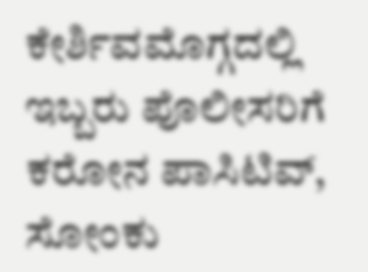ಕೇರ್ಶಿವಮೊಗ್ಗದಲ್ಲಿ ಇಬ್ಬರು ಪೊಲೀಸರಿಗೆ ಕರೋನ ಪಾಸಿಟಿವ್, ಸೋಂಕು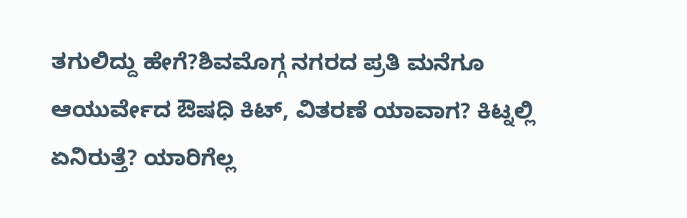ತಗುಲಿದ್ದು ಹೇಗೆ?ಶಿವಮೊಗ್ಗ ನಗರದ ಪ್ರತಿ ಮನೆಗೂ ಆಯುರ್ವೇದ ಔಷಧಿ ಕಿಟ್, ವಿತರಣೆ ಯಾವಾಗ? ಕಿಟ್ನಲ್ಲಿ ಏನಿರುತ್ತೆ? ಯಾರಿಗೆಲ್ಲ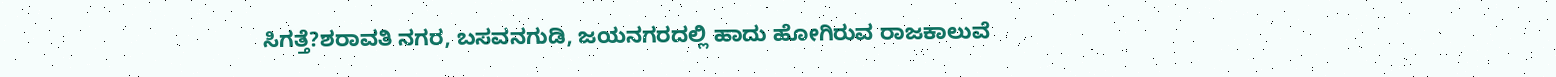ಸಿಗತ್ತೆ?ಶರಾವತಿ ನಗರ, ಬಸವನಗುಡಿ, ಜಯನಗರದಲ್ಲಿ ಹಾದು ಹೋಗಿರುವ ರಾಜಕಾಲುವೆ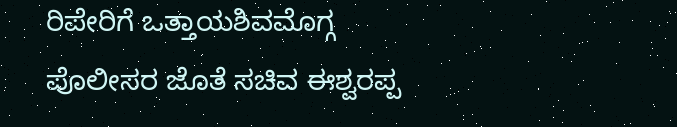ರಿಪೇರಿಗೆ ಒತ್ತಾಯಶಿವಮೊಗ್ಗ ಪೊಲೀಸರ ಜೊತೆ ಸಚಿವ ಈಶ್ವರಪ್ಪ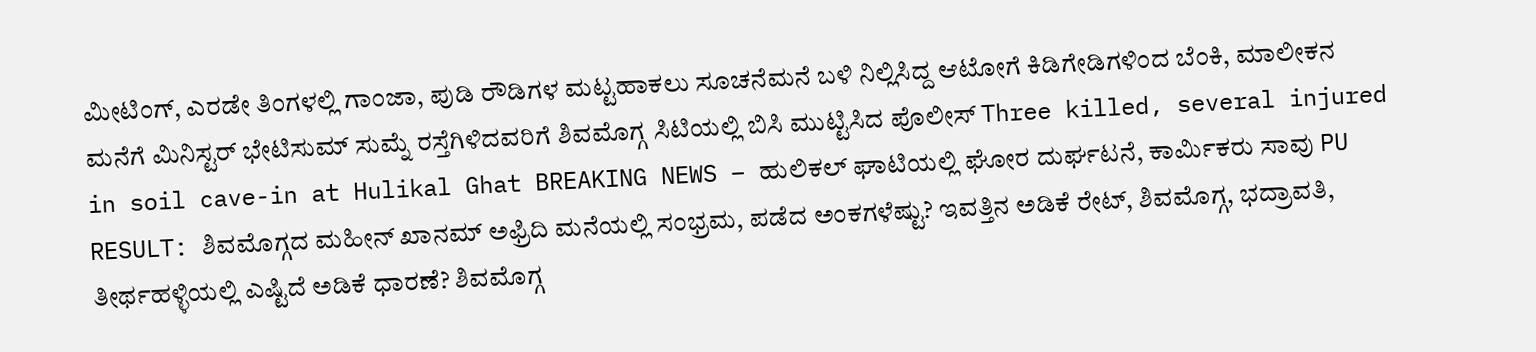ಮೀಟಿಂಗ್, ಎರಡೇ ತಿಂಗಳಲ್ಲಿ ಗಾಂಜಾ, ಪುಡಿ ರೌಡಿಗಳ ಮಟ್ಟಹಾಕಲು ಸೂಚನೆಮನೆ ಬಳಿ ನಿಲ್ಲಿಸಿದ್ದ ಆಟೋಗೆ ಕಿಡಿಗೇಡಿಗಳಿಂದ ಬೆಂಕಿ, ಮಾಲೀಕನ ಮನೆಗೆ ಮಿನಿಸ್ಟರ್ ಭೇಟಿಸುಮ್ ಸುಮ್ನೆ ರಸ್ತೆಗಿಳಿದವರಿಗೆ ಶಿವಮೊಗ್ಗ ಸಿಟಿಯಲ್ಲಿ ಬಿಸಿ ಮುಟ್ಟಿಸಿದ ಪೊಲೀಸ್ Three killed, several injured in soil cave-in at Hulikal Ghat BREAKING NEWS – ಹುಲಿಕಲ್ ಘಾಟಿಯಲ್ಲಿ ಘೋರ ದುರ್ಘಟನೆ, ಕಾರ್ಮಿಕರು ಸಾವು PU RESULT: ಶಿವಮೊಗ್ಗದ ಮಹೀನ್ ಖಾನಮ್ ಅಫ್ರಿದಿ ಮನೆಯಲ್ಲಿ ಸಂಭ್ರಮ, ಪಡೆದ ಅಂಕಗಳೆಷ್ಟು? ಇವತ್ತಿನ ಅಡಿಕೆ ರೇಟ್, ಶಿವಮೊಗ್ಗ, ಭದ್ರಾವತಿ, ತೀರ್ಥಹಳ್ಳಿಯಲ್ಲಿ ಎಷ್ಟಿದೆ ಅಡಿಕೆ ಧಾರಣೆ? ಶಿವಮೊಗ್ಗ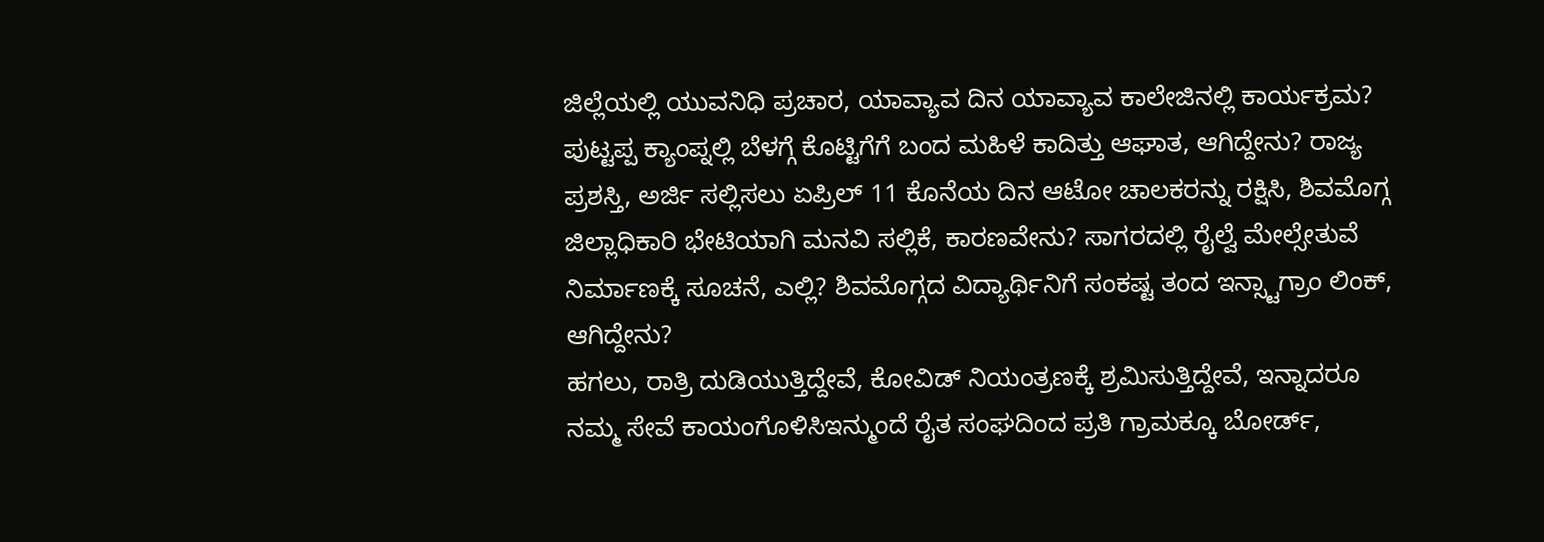ಜಿಲ್ಲೆಯಲ್ಲಿ ಯುವನಿಧಿ ಪ್ರಚಾರ, ಯಾವ್ಯಾವ ದಿನ ಯಾವ್ಯಾವ ಕಾಲೇಜಿನಲ್ಲಿ ಕಾರ್ಯಕ್ರಮ? ಪುಟ್ಟಪ್ಪ ಕ್ಯಾಂಪ್ನಲ್ಲಿ ಬೆಳಗ್ಗೆ ಕೊಟ್ಟಿಗೆಗೆ ಬಂದ ಮಹಿಳೆ ಕಾದಿತ್ತು ಆಘಾತ, ಆಗಿದ್ದೇನು? ರಾಜ್ಯ ಪ್ರಶಸ್ತಿ, ಅರ್ಜಿ ಸಲ್ಲಿಸಲು ಏಪ್ರಿಲ್ 11 ಕೊನೆಯ ದಿನ ಆಟೋ ಚಾಲಕರನ್ನು ರಕ್ಷಿಸಿ, ಶಿವಮೊಗ್ಗ ಜಿಲ್ಲಾಧಿಕಾರಿ ಭೇಟಿಯಾಗಿ ಮನವಿ ಸಲ್ಲಿಕೆ, ಕಾರಣವೇನು? ಸಾಗರದಲ್ಲಿ ರೈಲ್ವೆ ಮೇಲ್ಸೇತುವೆ ನಿರ್ಮಾಣಕ್ಕೆ ಸೂಚನೆ, ಎಲ್ಲಿ? ಶಿವಮೊಗ್ಗದ ವಿದ್ಯಾರ್ಥಿನಿಗೆ ಸಂಕಷ್ಟ ತಂದ ಇನ್ಸ್ಟಾಗ್ರಾಂ ಲಿಂಕ್, ಆಗಿದ್ದೇನು?
ಹಗಲು, ರಾತ್ರಿ ದುಡಿಯುತ್ತಿದ್ದೇವೆ, ಕೋವಿಡ್ ನಿಯಂತ್ರಣಕ್ಕೆ ಶ್ರಮಿಸುತ್ತಿದ್ದೇವೆ, ಇನ್ನಾದರೂ ನಮ್ಮ ಸೇವೆ ಕಾಯಂಗೊಳಿಸಿಇನ್ಮುಂದೆ ರೈತ ಸಂಘದಿಂದ ಪ್ರತಿ ಗ್ರಾಮಕ್ಕೂ ಬೋರ್ಡ್,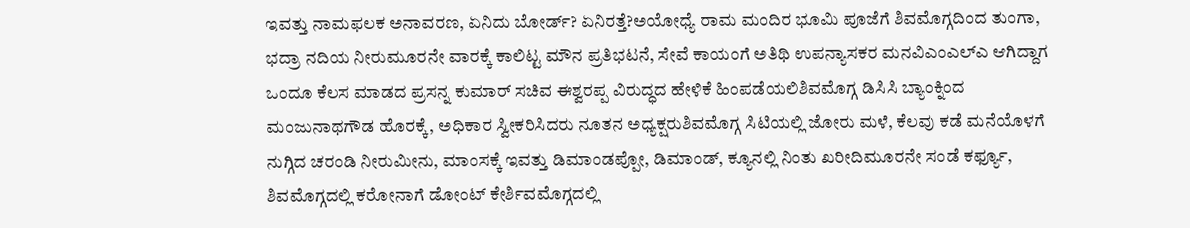ಇವತ್ತು ನಾಮಫಲಕ ಅನಾವರಣ, ಏನಿದು ಬೋರ್ಡ್? ಏನಿರತ್ತೆ?ಅಯೋಧ್ಯೆ ರಾಮ ಮಂದಿರ ಭೂಮಿ ಪೂಜೆಗೆ ಶಿವಮೊಗ್ಗದಿಂದ ತುಂಗಾ, ಭದ್ರಾ ನದಿಯ ನೀರುಮೂರನೇ ವಾರಕ್ಕೆ ಕಾಲಿಟ್ಟ ಮೌನ ಪ್ರತಿಭಟನೆ, ಸೇವೆ ಕಾಯಂಗೆ ಅತಿಥಿ ಉಪನ್ಯಾಸಕರ ಮನವಿಎಂಎಲ್ಎ ಆಗಿದ್ದಾಗ ಒಂದೂ ಕೆಲಸ ಮಾಡದ ಪ್ರಸನ್ನ ಕುಮಾರ್ ಸಚಿವ ಈಶ್ವರಪ್ಪ ವಿರುದ್ಧದ ಹೇಳಿಕೆ ಹಿಂಪಡೆಯಲಿಶಿವಮೊಗ್ಗ ಡಿಸಿಸಿ ಬ್ಯಾಂಕ್ನಿಂದ ಮಂಜುನಾಥಗೌಡ ಹೊರಕ್ಕೆ, ಅಧಿಕಾರ ಸ್ವೀಕರಿಸಿದರು ನೂತನ ಅಧ್ಯಕ್ಷರುಶಿವಮೊಗ್ಗ ಸಿಟಿಯಲ್ಲಿ ಜೋರು ಮಳೆ, ಕೆಲವು ಕಡೆ ಮನೆಯೊಳಗೆ ನುಗ್ಗಿದ ಚರಂಡಿ ನೀರುಮೀನು, ಮಾಂಸಕ್ಕೆ ಇವತ್ತು ಡಿಮಾಂಡಪ್ಪೋ, ಡಿಮಾಂಡ್, ಕ್ಯೂನಲ್ಲಿ ನಿಂತು ಖರೀದಿಮೂರನೇ ಸಂಡೆ ಕರ್ಫ್ಯೂ, ಶಿವಮೊಗ್ಗದಲ್ಲಿ ಕರೋನಾಗೆ ಡೋಂಟ್ ಕೇರ್ಶಿವಮೊಗ್ಗದಲ್ಲಿ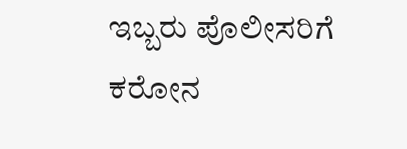ಇಬ್ಬರು ಪೊಲೀಸರಿಗೆ ಕರೋನ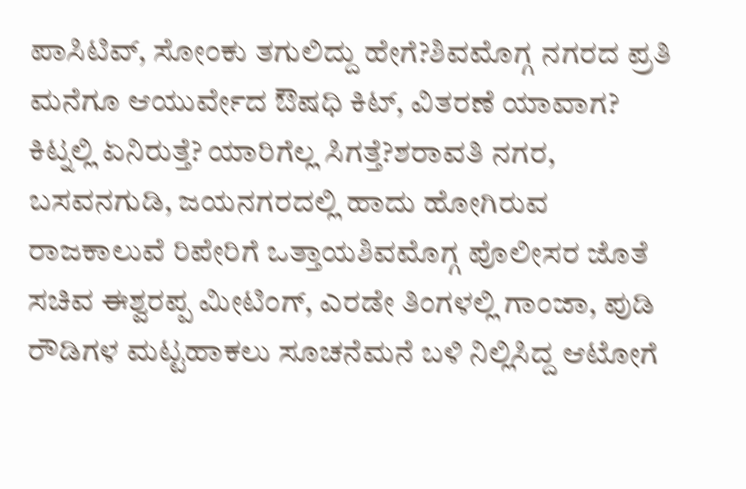ಪಾಸಿಟಿವ್, ಸೋಂಕು ತಗುಲಿದ್ದು ಹೇಗೆ?ಶಿವಮೊಗ್ಗ ನಗರದ ಪ್ರತಿ ಮನೆಗೂ ಆಯುರ್ವೇದ ಔಷಧಿ ಕಿಟ್, ವಿತರಣೆ ಯಾವಾಗ? ಕಿಟ್ನಲ್ಲಿ ಏನಿರುತ್ತೆ? ಯಾರಿಗೆಲ್ಲ ಸಿಗತ್ತೆ?ಶರಾವತಿ ನಗರ, ಬಸವನಗುಡಿ, ಜಯನಗರದಲ್ಲಿ ಹಾದು ಹೋಗಿರುವ ರಾಜಕಾಲುವೆ ರಿಪೇರಿಗೆ ಒತ್ತಾಯಶಿವಮೊಗ್ಗ ಪೊಲೀಸರ ಜೊತೆ ಸಚಿವ ಈಶ್ವರಪ್ಪ ಮೀಟಿಂಗ್, ಎರಡೇ ತಿಂಗಳಲ್ಲಿ ಗಾಂಜಾ, ಪುಡಿ ರೌಡಿಗಳ ಮಟ್ಟಹಾಕಲು ಸೂಚನೆಮನೆ ಬಳಿ ನಿಲ್ಲಿಸಿದ್ದ ಆಟೋಗೆ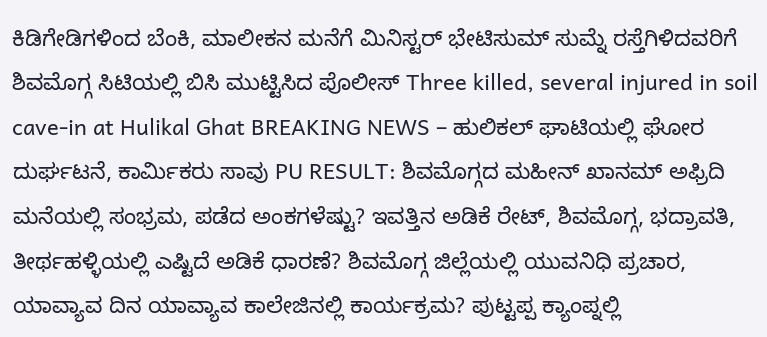ಕಿಡಿಗೇಡಿಗಳಿಂದ ಬೆಂಕಿ, ಮಾಲೀಕನ ಮನೆಗೆ ಮಿನಿಸ್ಟರ್ ಭೇಟಿಸುಮ್ ಸುಮ್ನೆ ರಸ್ತೆಗಿಳಿದವರಿಗೆ ಶಿವಮೊಗ್ಗ ಸಿಟಿಯಲ್ಲಿ ಬಿಸಿ ಮುಟ್ಟಿಸಿದ ಪೊಲೀಸ್ Three killed, several injured in soil cave-in at Hulikal Ghat BREAKING NEWS – ಹುಲಿಕಲ್ ಘಾಟಿಯಲ್ಲಿ ಘೋರ ದುರ್ಘಟನೆ, ಕಾರ್ಮಿಕರು ಸಾವು PU RESULT: ಶಿವಮೊಗ್ಗದ ಮಹೀನ್ ಖಾನಮ್ ಅಫ್ರಿದಿ ಮನೆಯಲ್ಲಿ ಸಂಭ್ರಮ, ಪಡೆದ ಅಂಕಗಳೆಷ್ಟು? ಇವತ್ತಿನ ಅಡಿಕೆ ರೇಟ್, ಶಿವಮೊಗ್ಗ, ಭದ್ರಾವತಿ, ತೀರ್ಥಹಳ್ಳಿಯಲ್ಲಿ ಎಷ್ಟಿದೆ ಅಡಿಕೆ ಧಾರಣೆ? ಶಿವಮೊಗ್ಗ ಜಿಲ್ಲೆಯಲ್ಲಿ ಯುವನಿಧಿ ಪ್ರಚಾರ, ಯಾವ್ಯಾವ ದಿನ ಯಾವ್ಯಾವ ಕಾಲೇಜಿನಲ್ಲಿ ಕಾರ್ಯಕ್ರಮ? ಪುಟ್ಟಪ್ಪ ಕ್ಯಾಂಪ್ನಲ್ಲಿ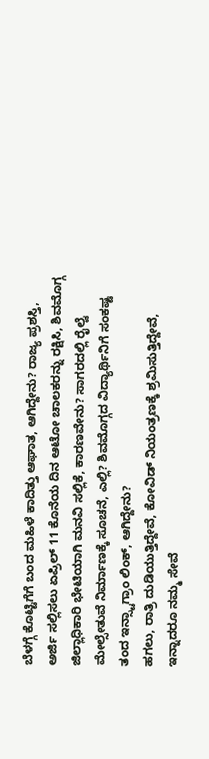ಬೆಳಗ್ಗೆ ಕೊಟ್ಟಿಗೆಗೆ ಬಂದ ಮಹಿಳೆ ಕಾದಿತ್ತು ಆಘಾತ, ಆಗಿದ್ದೇನು? ರಾಜ್ಯ ಪ್ರಶಸ್ತಿ, ಅರ್ಜಿ ಸಲ್ಲಿಸಲು ಏಪ್ರಿಲ್ 11 ಕೊನೆಯ ದಿನ ಆಟೋ ಚಾಲಕರನ್ನು ರಕ್ಷಿಸಿ, ಶಿವಮೊಗ್ಗ ಜಿಲ್ಲಾಧಿಕಾರಿ ಭೇಟಿಯಾಗಿ ಮನವಿ ಸಲ್ಲಿಕೆ, ಕಾರಣವೇನು? ಸಾಗರದಲ್ಲಿ ರೈಲ್ವೆ ಮೇಲ್ಸೇತುವೆ ನಿರ್ಮಾಣಕ್ಕೆ ಸೂಚನೆ, ಎಲ್ಲಿ? ಶಿವಮೊಗ್ಗದ ವಿದ್ಯಾರ್ಥಿನಿಗೆ ಸಂಕಷ್ಟ ತಂದ ಇನ್ಸ್ಟಾಗ್ರಾಂ ಲಿಂಕ್, ಆಗಿದ್ದೇನು?
ಹಗಲು, ರಾತ್ರಿ ದುಡಿಯುತ್ತಿದ್ದೇವೆ, ಕೋವಿಡ್ ನಿಯಂತ್ರಣಕ್ಕೆ ಶ್ರಮಿಸುತ್ತಿದ್ದೇವೆ, ಇನ್ನಾದರೂ ನಮ್ಮ ಸೇವೆ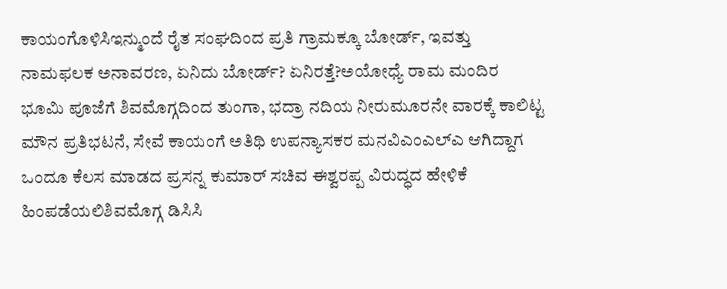ಕಾಯಂಗೊಳಿಸಿಇನ್ಮುಂದೆ ರೈತ ಸಂಘದಿಂದ ಪ್ರತಿ ಗ್ರಾಮಕ್ಕೂ ಬೋರ್ಡ್, ಇವತ್ತು ನಾಮಫಲಕ ಅನಾವರಣ, ಏನಿದು ಬೋರ್ಡ್? ಏನಿರತ್ತೆ?ಅಯೋಧ್ಯೆ ರಾಮ ಮಂದಿರ ಭೂಮಿ ಪೂಜೆಗೆ ಶಿವಮೊಗ್ಗದಿಂದ ತುಂಗಾ, ಭದ್ರಾ ನದಿಯ ನೀರುಮೂರನೇ ವಾರಕ್ಕೆ ಕಾಲಿಟ್ಟ ಮೌನ ಪ್ರತಿಭಟನೆ, ಸೇವೆ ಕಾಯಂಗೆ ಅತಿಥಿ ಉಪನ್ಯಾಸಕರ ಮನವಿಎಂಎಲ್ಎ ಆಗಿದ್ದಾಗ ಒಂದೂ ಕೆಲಸ ಮಾಡದ ಪ್ರಸನ್ನ ಕುಮಾರ್ ಸಚಿವ ಈಶ್ವರಪ್ಪ ವಿರುದ್ಧದ ಹೇಳಿಕೆ ಹಿಂಪಡೆಯಲಿಶಿವಮೊಗ್ಗ ಡಿಸಿಸಿ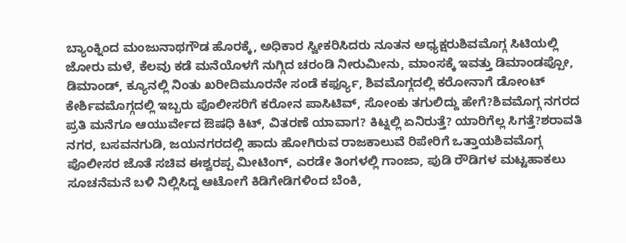ಬ್ಯಾಂಕ್ನಿಂದ ಮಂಜುನಾಥಗೌಡ ಹೊರಕ್ಕೆ, ಅಧಿಕಾರ ಸ್ವೀಕರಿಸಿದರು ನೂತನ ಅಧ್ಯಕ್ಷರುಶಿವಮೊಗ್ಗ ಸಿಟಿಯಲ್ಲಿ ಜೋರು ಮಳೆ, ಕೆಲವು ಕಡೆ ಮನೆಯೊಳಗೆ ನುಗ್ಗಿದ ಚರಂಡಿ ನೀರುಮೀನು, ಮಾಂಸಕ್ಕೆ ಇವತ್ತು ಡಿಮಾಂಡಪ್ಪೋ, ಡಿಮಾಂಡ್, ಕ್ಯೂನಲ್ಲಿ ನಿಂತು ಖರೀದಿಮೂರನೇ ಸಂಡೆ ಕರ್ಫ್ಯೂ, ಶಿವಮೊಗ್ಗದಲ್ಲಿ ಕರೋನಾಗೆ ಡೋಂಟ್ ಕೇರ್ಶಿವಮೊಗ್ಗದಲ್ಲಿ ಇಬ್ಬರು ಪೊಲೀಸರಿಗೆ ಕರೋನ ಪಾಸಿಟಿವ್, ಸೋಂಕು ತಗುಲಿದ್ದು ಹೇಗೆ?ಶಿವಮೊಗ್ಗ ನಗರದ ಪ್ರತಿ ಮನೆಗೂ ಆಯುರ್ವೇದ ಔಷಧಿ ಕಿಟ್, ವಿತರಣೆ ಯಾವಾಗ? ಕಿಟ್ನಲ್ಲಿ ಏನಿರುತ್ತೆ? ಯಾರಿಗೆಲ್ಲ ಸಿಗತ್ತೆ?ಶರಾವತಿ ನಗರ, ಬಸವನಗುಡಿ, ಜಯನಗರದಲ್ಲಿ ಹಾದು ಹೋಗಿರುವ ರಾಜಕಾಲುವೆ ರಿಪೇರಿಗೆ ಒತ್ತಾಯಶಿವಮೊಗ್ಗ ಪೊಲೀಸರ ಜೊತೆ ಸಚಿವ ಈಶ್ವರಪ್ಪ ಮೀಟಿಂಗ್, ಎರಡೇ ತಿಂಗಳಲ್ಲಿ ಗಾಂಜಾ, ಪುಡಿ ರೌಡಿಗಳ ಮಟ್ಟಹಾಕಲು ಸೂಚನೆಮನೆ ಬಳಿ ನಿಲ್ಲಿಸಿದ್ದ ಆಟೋಗೆ ಕಿಡಿಗೇಡಿಗಳಿಂದ ಬೆಂಕಿ,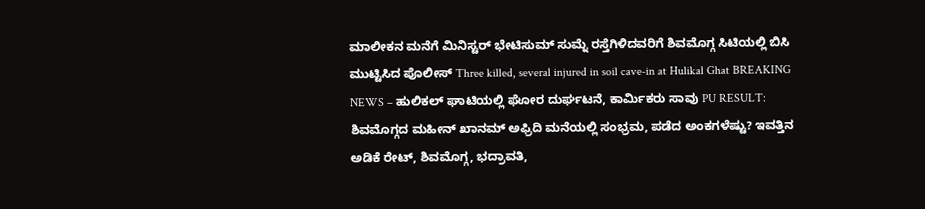ಮಾಲೀಕನ ಮನೆಗೆ ಮಿನಿಸ್ಟರ್ ಭೇಟಿಸುಮ್ ಸುಮ್ನೆ ರಸ್ತೆಗಿಳಿದವರಿಗೆ ಶಿವಮೊಗ್ಗ ಸಿಟಿಯಲ್ಲಿ ಬಿಸಿ ಮುಟ್ಟಿಸಿದ ಪೊಲೀಸ್ Three killed, several injured in soil cave-in at Hulikal Ghat BREAKING NEWS – ಹುಲಿಕಲ್ ಘಾಟಿಯಲ್ಲಿ ಘೋರ ದುರ್ಘಟನೆ, ಕಾರ್ಮಿಕರು ಸಾವು PU RESULT: ಶಿವಮೊಗ್ಗದ ಮಹೀನ್ ಖಾನಮ್ ಅಫ್ರಿದಿ ಮನೆಯಲ್ಲಿ ಸಂಭ್ರಮ, ಪಡೆದ ಅಂಕಗಳೆಷ್ಟು? ಇವತ್ತಿನ ಅಡಿಕೆ ರೇಟ್, ಶಿವಮೊಗ್ಗ, ಭದ್ರಾವತಿ,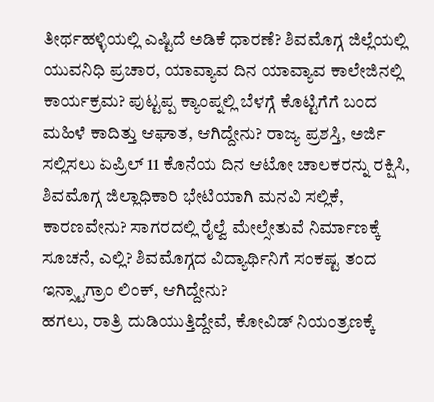ತೀರ್ಥಹಳ್ಳಿಯಲ್ಲಿ ಎಷ್ಟಿದೆ ಅಡಿಕೆ ಧಾರಣೆ? ಶಿವಮೊಗ್ಗ ಜಿಲ್ಲೆಯಲ್ಲಿ ಯುವನಿಧಿ ಪ್ರಚಾರ, ಯಾವ್ಯಾವ ದಿನ ಯಾವ್ಯಾವ ಕಾಲೇಜಿನಲ್ಲಿ ಕಾರ್ಯಕ್ರಮ? ಪುಟ್ಟಪ್ಪ ಕ್ಯಾಂಪ್ನಲ್ಲಿ ಬೆಳಗ್ಗೆ ಕೊಟ್ಟಿಗೆಗೆ ಬಂದ ಮಹಿಳೆ ಕಾದಿತ್ತು ಆಘಾತ, ಆಗಿದ್ದೇನು? ರಾಜ್ಯ ಪ್ರಶಸ್ತಿ, ಅರ್ಜಿ ಸಲ್ಲಿಸಲು ಏಪ್ರಿಲ್ 11 ಕೊನೆಯ ದಿನ ಆಟೋ ಚಾಲಕರನ್ನು ರಕ್ಷಿಸಿ, ಶಿವಮೊಗ್ಗ ಜಿಲ್ಲಾಧಿಕಾರಿ ಭೇಟಿಯಾಗಿ ಮನವಿ ಸಲ್ಲಿಕೆ, ಕಾರಣವೇನು? ಸಾಗರದಲ್ಲಿ ರೈಲ್ವೆ ಮೇಲ್ಸೇತುವೆ ನಿರ್ಮಾಣಕ್ಕೆ ಸೂಚನೆ, ಎಲ್ಲಿ? ಶಿವಮೊಗ್ಗದ ವಿದ್ಯಾರ್ಥಿನಿಗೆ ಸಂಕಷ್ಟ ತಂದ ಇನ್ಸ್ಟಾಗ್ರಾಂ ಲಿಂಕ್, ಆಗಿದ್ದೇನು?
ಹಗಲು, ರಾತ್ರಿ ದುಡಿಯುತ್ತಿದ್ದೇವೆ, ಕೋವಿಡ್ ನಿಯಂತ್ರಣಕ್ಕೆ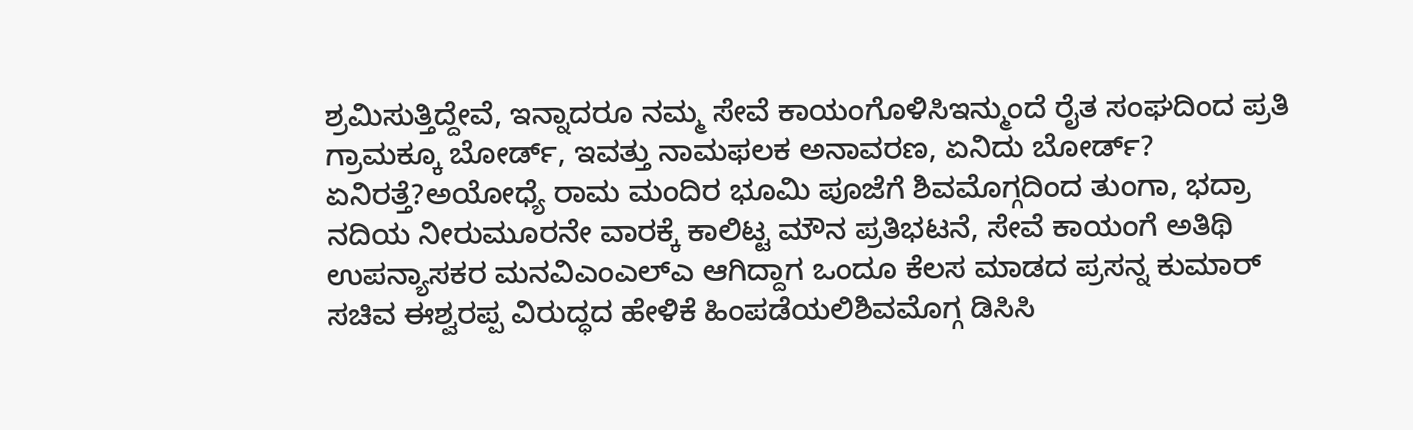ಶ್ರಮಿಸುತ್ತಿದ್ದೇವೆ, ಇನ್ನಾದರೂ ನಮ್ಮ ಸೇವೆ ಕಾಯಂಗೊಳಿಸಿಇನ್ಮುಂದೆ ರೈತ ಸಂಘದಿಂದ ಪ್ರತಿ ಗ್ರಾಮಕ್ಕೂ ಬೋರ್ಡ್, ಇವತ್ತು ನಾಮಫಲಕ ಅನಾವರಣ, ಏನಿದು ಬೋರ್ಡ್? ಏನಿರತ್ತೆ?ಅಯೋಧ್ಯೆ ರಾಮ ಮಂದಿರ ಭೂಮಿ ಪೂಜೆಗೆ ಶಿವಮೊಗ್ಗದಿಂದ ತುಂಗಾ, ಭದ್ರಾ ನದಿಯ ನೀರುಮೂರನೇ ವಾರಕ್ಕೆ ಕಾಲಿಟ್ಟ ಮೌನ ಪ್ರತಿಭಟನೆ, ಸೇವೆ ಕಾಯಂಗೆ ಅತಿಥಿ ಉಪನ್ಯಾಸಕರ ಮನವಿಎಂಎಲ್ಎ ಆಗಿದ್ದಾಗ ಒಂದೂ ಕೆಲಸ ಮಾಡದ ಪ್ರಸನ್ನ ಕುಮಾರ್ ಸಚಿವ ಈಶ್ವರಪ್ಪ ವಿರುದ್ಧದ ಹೇಳಿಕೆ ಹಿಂಪಡೆಯಲಿಶಿವಮೊಗ್ಗ ಡಿಸಿಸಿ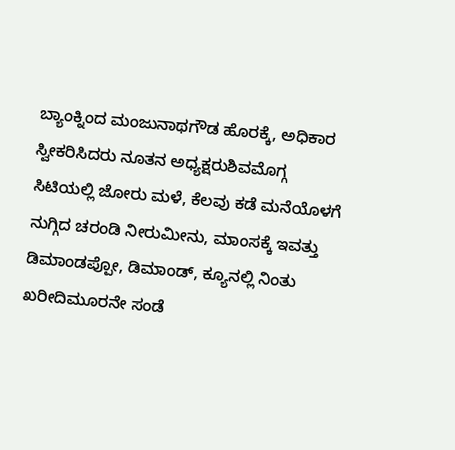ಬ್ಯಾಂಕ್ನಿಂದ ಮಂಜುನಾಥಗೌಡ ಹೊರಕ್ಕೆ, ಅಧಿಕಾರ ಸ್ವೀಕರಿಸಿದರು ನೂತನ ಅಧ್ಯಕ್ಷರುಶಿವಮೊಗ್ಗ ಸಿಟಿಯಲ್ಲಿ ಜೋರು ಮಳೆ, ಕೆಲವು ಕಡೆ ಮನೆಯೊಳಗೆ ನುಗ್ಗಿದ ಚರಂಡಿ ನೀರುಮೀನು, ಮಾಂಸಕ್ಕೆ ಇವತ್ತು ಡಿಮಾಂಡಪ್ಪೋ, ಡಿಮಾಂಡ್, ಕ್ಯೂನಲ್ಲಿ ನಿಂತು ಖರೀದಿಮೂರನೇ ಸಂಡೆ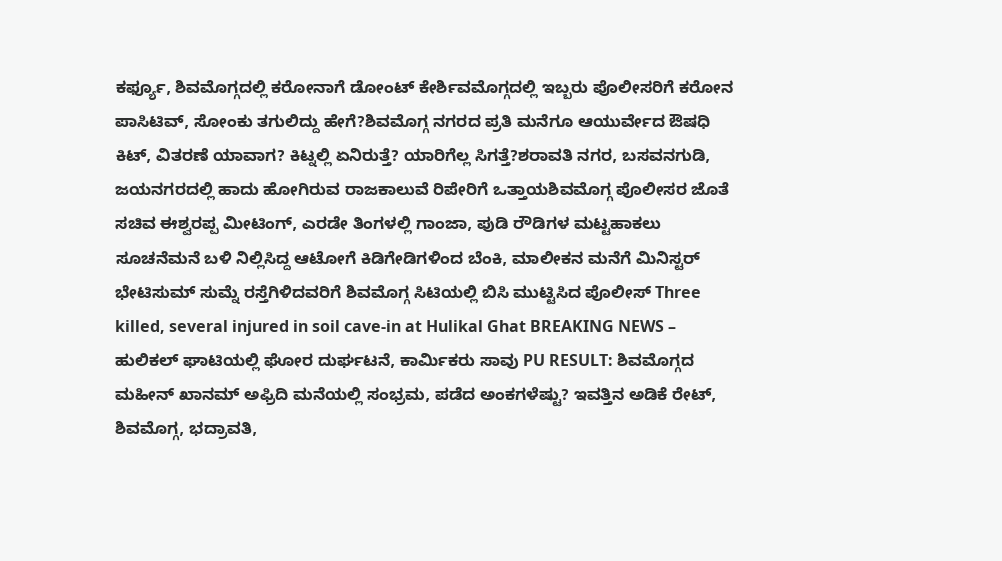ಕರ್ಫ್ಯೂ, ಶಿವಮೊಗ್ಗದಲ್ಲಿ ಕರೋನಾಗೆ ಡೋಂಟ್ ಕೇರ್ಶಿವಮೊಗ್ಗದಲ್ಲಿ ಇಬ್ಬರು ಪೊಲೀಸರಿಗೆ ಕರೋನ ಪಾಸಿಟಿವ್, ಸೋಂಕು ತಗುಲಿದ್ದು ಹೇಗೆ?ಶಿವಮೊಗ್ಗ ನಗರದ ಪ್ರತಿ ಮನೆಗೂ ಆಯುರ್ವೇದ ಔಷಧಿ ಕಿಟ್, ವಿತರಣೆ ಯಾವಾಗ? ಕಿಟ್ನಲ್ಲಿ ಏನಿರುತ್ತೆ? ಯಾರಿಗೆಲ್ಲ ಸಿಗತ್ತೆ?ಶರಾವತಿ ನಗರ, ಬಸವನಗುಡಿ, ಜಯನಗರದಲ್ಲಿ ಹಾದು ಹೋಗಿರುವ ರಾಜಕಾಲುವೆ ರಿಪೇರಿಗೆ ಒತ್ತಾಯಶಿವಮೊಗ್ಗ ಪೊಲೀಸರ ಜೊತೆ ಸಚಿವ ಈಶ್ವರಪ್ಪ ಮೀಟಿಂಗ್, ಎರಡೇ ತಿಂಗಳಲ್ಲಿ ಗಾಂಜಾ, ಪುಡಿ ರೌಡಿಗಳ ಮಟ್ಟಹಾಕಲು ಸೂಚನೆಮನೆ ಬಳಿ ನಿಲ್ಲಿಸಿದ್ದ ಆಟೋಗೆ ಕಿಡಿಗೇಡಿಗಳಿಂದ ಬೆಂಕಿ, ಮಾಲೀಕನ ಮನೆಗೆ ಮಿನಿಸ್ಟರ್ ಭೇಟಿಸುಮ್ ಸುಮ್ನೆ ರಸ್ತೆಗಿಳಿದವರಿಗೆ ಶಿವಮೊಗ್ಗ ಸಿಟಿಯಲ್ಲಿ ಬಿಸಿ ಮುಟ್ಟಿಸಿದ ಪೊಲೀಸ್ Three killed, several injured in soil cave-in at Hulikal Ghat BREAKING NEWS – ಹುಲಿಕಲ್ ಘಾಟಿಯಲ್ಲಿ ಘೋರ ದುರ್ಘಟನೆ, ಕಾರ್ಮಿಕರು ಸಾವು PU RESULT: ಶಿವಮೊಗ್ಗದ ಮಹೀನ್ ಖಾನಮ್ ಅಫ್ರಿದಿ ಮನೆಯಲ್ಲಿ ಸಂಭ್ರಮ, ಪಡೆದ ಅಂಕಗಳೆಷ್ಟು? ಇವತ್ತಿನ ಅಡಿಕೆ ರೇಟ್, ಶಿವಮೊಗ್ಗ, ಭದ್ರಾವತಿ,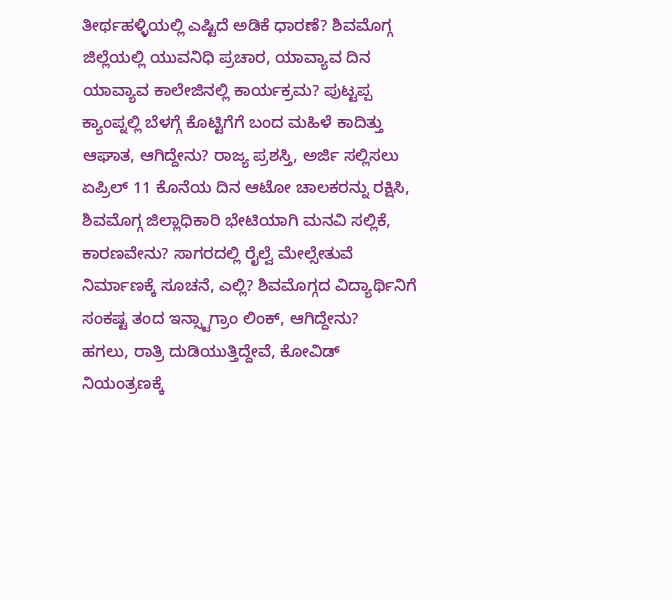ತೀರ್ಥಹಳ್ಳಿಯಲ್ಲಿ ಎಷ್ಟಿದೆ ಅಡಿಕೆ ಧಾರಣೆ? ಶಿವಮೊಗ್ಗ ಜಿಲ್ಲೆಯಲ್ಲಿ ಯುವನಿಧಿ ಪ್ರಚಾರ, ಯಾವ್ಯಾವ ದಿನ ಯಾವ್ಯಾವ ಕಾಲೇಜಿನಲ್ಲಿ ಕಾರ್ಯಕ್ರಮ? ಪುಟ್ಟಪ್ಪ ಕ್ಯಾಂಪ್ನಲ್ಲಿ ಬೆಳಗ್ಗೆ ಕೊಟ್ಟಿಗೆಗೆ ಬಂದ ಮಹಿಳೆ ಕಾದಿತ್ತು ಆಘಾತ, ಆಗಿದ್ದೇನು? ರಾಜ್ಯ ಪ್ರಶಸ್ತಿ, ಅರ್ಜಿ ಸಲ್ಲಿಸಲು ಏಪ್ರಿಲ್ 11 ಕೊನೆಯ ದಿನ ಆಟೋ ಚಾಲಕರನ್ನು ರಕ್ಷಿಸಿ, ಶಿವಮೊಗ್ಗ ಜಿಲ್ಲಾಧಿಕಾರಿ ಭೇಟಿಯಾಗಿ ಮನವಿ ಸಲ್ಲಿಕೆ, ಕಾರಣವೇನು? ಸಾಗರದಲ್ಲಿ ರೈಲ್ವೆ ಮೇಲ್ಸೇತುವೆ ನಿರ್ಮಾಣಕ್ಕೆ ಸೂಚನೆ, ಎಲ್ಲಿ? ಶಿವಮೊಗ್ಗದ ವಿದ್ಯಾರ್ಥಿನಿಗೆ ಸಂಕಷ್ಟ ತಂದ ಇನ್ಸ್ಟಾಗ್ರಾಂ ಲಿಂಕ್, ಆಗಿದ್ದೇನು?
ಹಗಲು, ರಾತ್ರಿ ದುಡಿಯುತ್ತಿದ್ದೇವೆ, ಕೋವಿಡ್ ನಿಯಂತ್ರಣಕ್ಕೆ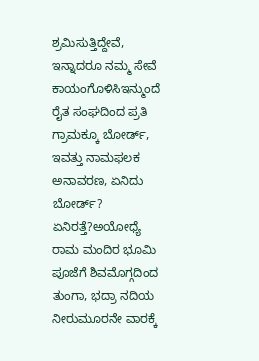ಶ್ರಮಿಸುತ್ತಿದ್ದೇವೆ, ಇನ್ನಾದರೂ ನಮ್ಮ ಸೇವೆ ಕಾಯಂಗೊಳಿಸಿಇನ್ಮುಂದೆ ರೈತ ಸಂಘದಿಂದ ಪ್ರತಿ ಗ್ರಾಮಕ್ಕೂ ಬೋರ್ಡ್, ಇವತ್ತು ನಾಮಫಲಕ ಅನಾವರಣ, ಏನಿದು ಬೋರ್ಡ್? ಏನಿರತ್ತೆ?ಅಯೋಧ್ಯೆ ರಾಮ ಮಂದಿರ ಭೂಮಿ ಪೂಜೆಗೆ ಶಿವಮೊಗ್ಗದಿಂದ ತುಂಗಾ, ಭದ್ರಾ ನದಿಯ ನೀರುಮೂರನೇ ವಾರಕ್ಕೆ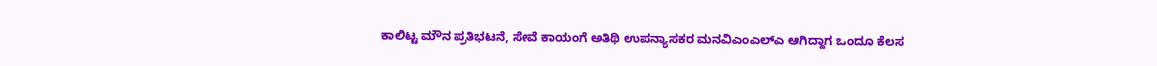ಕಾಲಿಟ್ಟ ಮೌನ ಪ್ರತಿಭಟನೆ, ಸೇವೆ ಕಾಯಂಗೆ ಅತಿಥಿ ಉಪನ್ಯಾಸಕರ ಮನವಿಎಂಎಲ್ಎ ಆಗಿದ್ದಾಗ ಒಂದೂ ಕೆಲಸ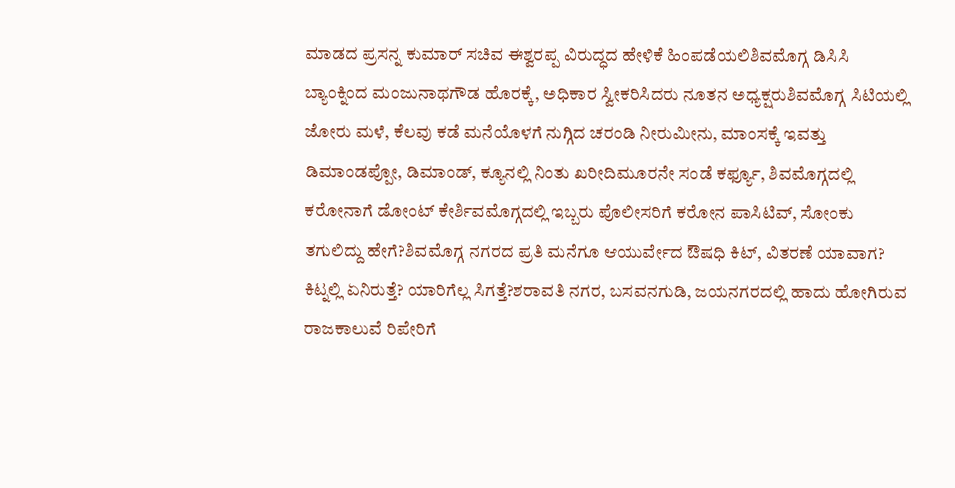ಮಾಡದ ಪ್ರಸನ್ನ ಕುಮಾರ್ ಸಚಿವ ಈಶ್ವರಪ್ಪ ವಿರುದ್ಧದ ಹೇಳಿಕೆ ಹಿಂಪಡೆಯಲಿಶಿವಮೊಗ್ಗ ಡಿಸಿಸಿ ಬ್ಯಾಂಕ್ನಿಂದ ಮಂಜುನಾಥಗೌಡ ಹೊರಕ್ಕೆ, ಅಧಿಕಾರ ಸ್ವೀಕರಿಸಿದರು ನೂತನ ಅಧ್ಯಕ್ಷರುಶಿವಮೊಗ್ಗ ಸಿಟಿಯಲ್ಲಿ ಜೋರು ಮಳೆ, ಕೆಲವು ಕಡೆ ಮನೆಯೊಳಗೆ ನುಗ್ಗಿದ ಚರಂಡಿ ನೀರುಮೀನು, ಮಾಂಸಕ್ಕೆ ಇವತ್ತು ಡಿಮಾಂಡಪ್ಪೋ, ಡಿಮಾಂಡ್, ಕ್ಯೂನಲ್ಲಿ ನಿಂತು ಖರೀದಿಮೂರನೇ ಸಂಡೆ ಕರ್ಫ್ಯೂ, ಶಿವಮೊಗ್ಗದಲ್ಲಿ ಕರೋನಾಗೆ ಡೋಂಟ್ ಕೇರ್ಶಿವಮೊಗ್ಗದಲ್ಲಿ ಇಬ್ಬರು ಪೊಲೀಸರಿಗೆ ಕರೋನ ಪಾಸಿಟಿವ್, ಸೋಂಕು ತಗುಲಿದ್ದು ಹೇಗೆ?ಶಿವಮೊಗ್ಗ ನಗರದ ಪ್ರತಿ ಮನೆಗೂ ಆಯುರ್ವೇದ ಔಷಧಿ ಕಿಟ್, ವಿತರಣೆ ಯಾವಾಗ? ಕಿಟ್ನಲ್ಲಿ ಏನಿರುತ್ತೆ? ಯಾರಿಗೆಲ್ಲ ಸಿಗತ್ತೆ?ಶರಾವತಿ ನಗರ, ಬಸವನಗುಡಿ, ಜಯನಗರದಲ್ಲಿ ಹಾದು ಹೋಗಿರುವ ರಾಜಕಾಲುವೆ ರಿಪೇರಿಗೆ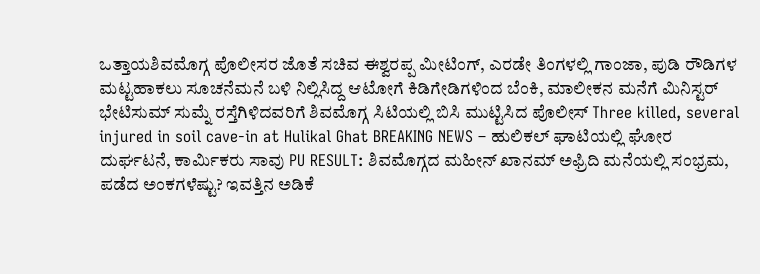ಒತ್ತಾಯಶಿವಮೊಗ್ಗ ಪೊಲೀಸರ ಜೊತೆ ಸಚಿವ ಈಶ್ವರಪ್ಪ ಮೀಟಿಂಗ್, ಎರಡೇ ತಿಂಗಳಲ್ಲಿ ಗಾಂಜಾ, ಪುಡಿ ರೌಡಿಗಳ ಮಟ್ಟಹಾಕಲು ಸೂಚನೆಮನೆ ಬಳಿ ನಿಲ್ಲಿಸಿದ್ದ ಆಟೋಗೆ ಕಿಡಿಗೇಡಿಗಳಿಂದ ಬೆಂಕಿ, ಮಾಲೀಕನ ಮನೆಗೆ ಮಿನಿಸ್ಟರ್ ಭೇಟಿಸುಮ್ ಸುಮ್ನೆ ರಸ್ತೆಗಿಳಿದವರಿಗೆ ಶಿವಮೊಗ್ಗ ಸಿಟಿಯಲ್ಲಿ ಬಿಸಿ ಮುಟ್ಟಿಸಿದ ಪೊಲೀಸ್ Three killed, several injured in soil cave-in at Hulikal Ghat BREAKING NEWS – ಹುಲಿಕಲ್ ಘಾಟಿಯಲ್ಲಿ ಘೋರ ದುರ್ಘಟನೆ, ಕಾರ್ಮಿಕರು ಸಾವು PU RESULT: ಶಿವಮೊಗ್ಗದ ಮಹೀನ್ ಖಾನಮ್ ಅಫ್ರಿದಿ ಮನೆಯಲ್ಲಿ ಸಂಭ್ರಮ, ಪಡೆದ ಅಂಕಗಳೆಷ್ಟು? ಇವತ್ತಿನ ಅಡಿಕೆ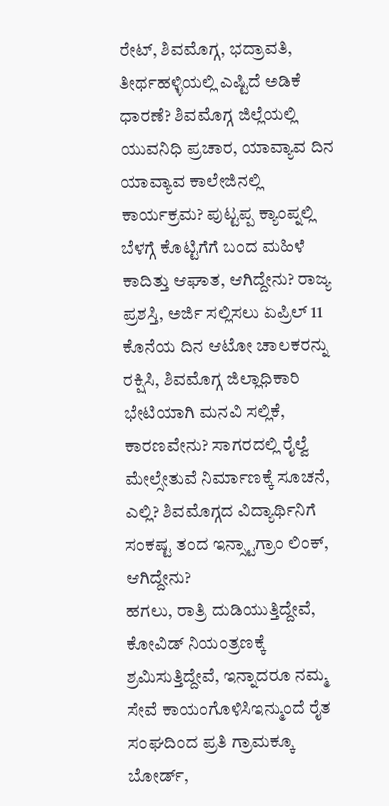ರೇಟ್, ಶಿವಮೊಗ್ಗ, ಭದ್ರಾವತಿ, ತೀರ್ಥಹಳ್ಳಿಯಲ್ಲಿ ಎಷ್ಟಿದೆ ಅಡಿಕೆ ಧಾರಣೆ? ಶಿವಮೊಗ್ಗ ಜಿಲ್ಲೆಯಲ್ಲಿ ಯುವನಿಧಿ ಪ್ರಚಾರ, ಯಾವ್ಯಾವ ದಿನ ಯಾವ್ಯಾವ ಕಾಲೇಜಿನಲ್ಲಿ ಕಾರ್ಯಕ್ರಮ? ಪುಟ್ಟಪ್ಪ ಕ್ಯಾಂಪ್ನಲ್ಲಿ ಬೆಳಗ್ಗೆ ಕೊಟ್ಟಿಗೆಗೆ ಬಂದ ಮಹಿಳೆ ಕಾದಿತ್ತು ಆಘಾತ, ಆಗಿದ್ದೇನು? ರಾಜ್ಯ ಪ್ರಶಸ್ತಿ, ಅರ್ಜಿ ಸಲ್ಲಿಸಲು ಏಪ್ರಿಲ್ 11 ಕೊನೆಯ ದಿನ ಆಟೋ ಚಾಲಕರನ್ನು ರಕ್ಷಿಸಿ, ಶಿವಮೊಗ್ಗ ಜಿಲ್ಲಾಧಿಕಾರಿ ಭೇಟಿಯಾಗಿ ಮನವಿ ಸಲ್ಲಿಕೆ, ಕಾರಣವೇನು? ಸಾಗರದಲ್ಲಿ ರೈಲ್ವೆ ಮೇಲ್ಸೇತುವೆ ನಿರ್ಮಾಣಕ್ಕೆ ಸೂಚನೆ, ಎಲ್ಲಿ? ಶಿವಮೊಗ್ಗದ ವಿದ್ಯಾರ್ಥಿನಿಗೆ ಸಂಕಷ್ಟ ತಂದ ಇನ್ಸ್ಟಾಗ್ರಾಂ ಲಿಂಕ್, ಆಗಿದ್ದೇನು?
ಹಗಲು, ರಾತ್ರಿ ದುಡಿಯುತ್ತಿದ್ದೇವೆ, ಕೋವಿಡ್ ನಿಯಂತ್ರಣಕ್ಕೆ ಶ್ರಮಿಸುತ್ತಿದ್ದೇವೆ, ಇನ್ನಾದರೂ ನಮ್ಮ ಸೇವೆ ಕಾಯಂಗೊಳಿಸಿಇನ್ಮುಂದೆ ರೈತ ಸಂಘದಿಂದ ಪ್ರತಿ ಗ್ರಾಮಕ್ಕೂ ಬೋರ್ಡ್,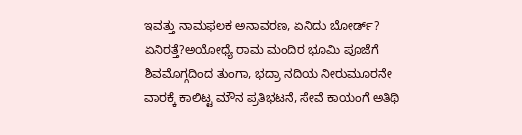ಇವತ್ತು ನಾಮಫಲಕ ಅನಾವರಣ, ಏನಿದು ಬೋರ್ಡ್? ಏನಿರತ್ತೆ?ಅಯೋಧ್ಯೆ ರಾಮ ಮಂದಿರ ಭೂಮಿ ಪೂಜೆಗೆ ಶಿವಮೊಗ್ಗದಿಂದ ತುಂಗಾ, ಭದ್ರಾ ನದಿಯ ನೀರುಮೂರನೇ ವಾರಕ್ಕೆ ಕಾಲಿಟ್ಟ ಮೌನ ಪ್ರತಿಭಟನೆ, ಸೇವೆ ಕಾಯಂಗೆ ಅತಿಥಿ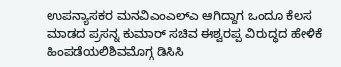ಉಪನ್ಯಾಸಕರ ಮನವಿಎಂಎಲ್ಎ ಆಗಿದ್ದಾಗ ಒಂದೂ ಕೆಲಸ ಮಾಡದ ಪ್ರಸನ್ನ ಕುಮಾರ್ ಸಚಿವ ಈಶ್ವರಪ್ಪ ವಿರುದ್ಧದ ಹೇಳಿಕೆ ಹಿಂಪಡೆಯಲಿಶಿವಮೊಗ್ಗ ಡಿಸಿಸಿ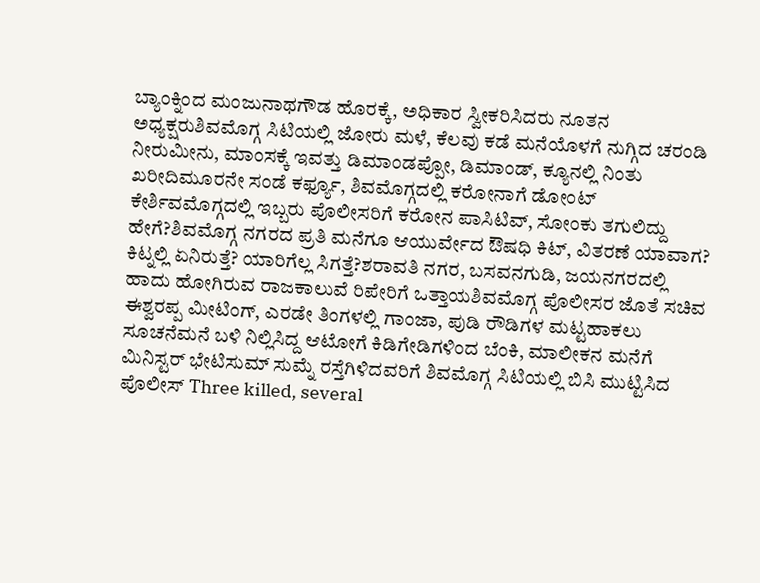ಬ್ಯಾಂಕ್ನಿಂದ ಮಂಜುನಾಥಗೌಡ ಹೊರಕ್ಕೆ, ಅಧಿಕಾರ ಸ್ವೀಕರಿಸಿದರು ನೂತನ ಅಧ್ಯಕ್ಷರುಶಿವಮೊಗ್ಗ ಸಿಟಿಯಲ್ಲಿ ಜೋರು ಮಳೆ, ಕೆಲವು ಕಡೆ ಮನೆಯೊಳಗೆ ನುಗ್ಗಿದ ಚರಂಡಿ ನೀರುಮೀನು, ಮಾಂಸಕ್ಕೆ ಇವತ್ತು ಡಿಮಾಂಡಪ್ಪೋ, ಡಿಮಾಂಡ್, ಕ್ಯೂನಲ್ಲಿ ನಿಂತು ಖರೀದಿಮೂರನೇ ಸಂಡೆ ಕರ್ಫ್ಯೂ, ಶಿವಮೊಗ್ಗದಲ್ಲಿ ಕರೋನಾಗೆ ಡೋಂಟ್ ಕೇರ್ಶಿವಮೊಗ್ಗದಲ್ಲಿ ಇಬ್ಬರು ಪೊಲೀಸರಿಗೆ ಕರೋನ ಪಾಸಿಟಿವ್, ಸೋಂಕು ತಗುಲಿದ್ದು ಹೇಗೆ?ಶಿವಮೊಗ್ಗ ನಗರದ ಪ್ರತಿ ಮನೆಗೂ ಆಯುರ್ವೇದ ಔಷಧಿ ಕಿಟ್, ವಿತರಣೆ ಯಾವಾಗ? ಕಿಟ್ನಲ್ಲಿ ಏನಿರುತ್ತೆ? ಯಾರಿಗೆಲ್ಲ ಸಿಗತ್ತೆ?ಶರಾವತಿ ನಗರ, ಬಸವನಗುಡಿ, ಜಯನಗರದಲ್ಲಿ ಹಾದು ಹೋಗಿರುವ ರಾಜಕಾಲುವೆ ರಿಪೇರಿಗೆ ಒತ್ತಾಯಶಿವಮೊಗ್ಗ ಪೊಲೀಸರ ಜೊತೆ ಸಚಿವ ಈಶ್ವರಪ್ಪ ಮೀಟಿಂಗ್, ಎರಡೇ ತಿಂಗಳಲ್ಲಿ ಗಾಂಜಾ, ಪುಡಿ ರೌಡಿಗಳ ಮಟ್ಟಹಾಕಲು ಸೂಚನೆಮನೆ ಬಳಿ ನಿಲ್ಲಿಸಿದ್ದ ಆಟೋಗೆ ಕಿಡಿಗೇಡಿಗಳಿಂದ ಬೆಂಕಿ, ಮಾಲೀಕನ ಮನೆಗೆ ಮಿನಿಸ್ಟರ್ ಭೇಟಿಸುಮ್ ಸುಮ್ನೆ ರಸ್ತೆಗಿಳಿದವರಿಗೆ ಶಿವಮೊಗ್ಗ ಸಿಟಿಯಲ್ಲಿ ಬಿಸಿ ಮುಟ್ಟಿಸಿದ ಪೊಲೀಸ್ Three killed, several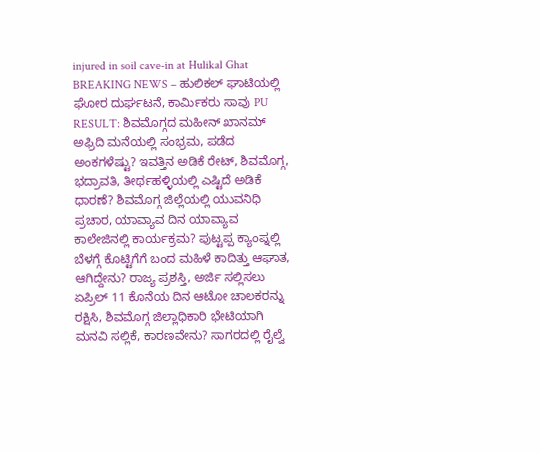injured in soil cave-in at Hulikal Ghat BREAKING NEWS – ಹುಲಿಕಲ್ ಘಾಟಿಯಲ್ಲಿ ಘೋರ ದುರ್ಘಟನೆ, ಕಾರ್ಮಿಕರು ಸಾವು PU RESULT: ಶಿವಮೊಗ್ಗದ ಮಹೀನ್ ಖಾನಮ್ ಅಫ್ರಿದಿ ಮನೆಯಲ್ಲಿ ಸಂಭ್ರಮ, ಪಡೆದ ಅಂಕಗಳೆಷ್ಟು? ಇವತ್ತಿನ ಅಡಿಕೆ ರೇಟ್, ಶಿವಮೊಗ್ಗ, ಭದ್ರಾವತಿ, ತೀರ್ಥಹಳ್ಳಿಯಲ್ಲಿ ಎಷ್ಟಿದೆ ಅಡಿಕೆ ಧಾರಣೆ? ಶಿವಮೊಗ್ಗ ಜಿಲ್ಲೆಯಲ್ಲಿ ಯುವನಿಧಿ ಪ್ರಚಾರ, ಯಾವ್ಯಾವ ದಿನ ಯಾವ್ಯಾವ ಕಾಲೇಜಿನಲ್ಲಿ ಕಾರ್ಯಕ್ರಮ? ಪುಟ್ಟಪ್ಪ ಕ್ಯಾಂಪ್ನಲ್ಲಿ ಬೆಳಗ್ಗೆ ಕೊಟ್ಟಿಗೆಗೆ ಬಂದ ಮಹಿಳೆ ಕಾದಿತ್ತು ಆಘಾತ, ಆಗಿದ್ದೇನು? ರಾಜ್ಯ ಪ್ರಶಸ್ತಿ, ಅರ್ಜಿ ಸಲ್ಲಿಸಲು ಏಪ್ರಿಲ್ 11 ಕೊನೆಯ ದಿನ ಆಟೋ ಚಾಲಕರನ್ನು ರಕ್ಷಿಸಿ, ಶಿವಮೊಗ್ಗ ಜಿಲ್ಲಾಧಿಕಾರಿ ಭೇಟಿಯಾಗಿ ಮನವಿ ಸಲ್ಲಿಕೆ, ಕಾರಣವೇನು? ಸಾಗರದಲ್ಲಿ ರೈಲ್ವೆ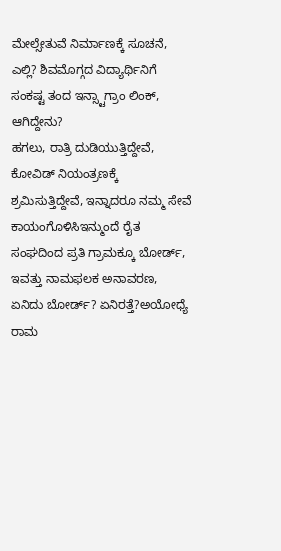ಮೇಲ್ಸೇತುವೆ ನಿರ್ಮಾಣಕ್ಕೆ ಸೂಚನೆ, ಎಲ್ಲಿ? ಶಿವಮೊಗ್ಗದ ವಿದ್ಯಾರ್ಥಿನಿಗೆ ಸಂಕಷ್ಟ ತಂದ ಇನ್ಸ್ಟಾಗ್ರಾಂ ಲಿಂಕ್, ಆಗಿದ್ದೇನು?
ಹಗಲು, ರಾತ್ರಿ ದುಡಿಯುತ್ತಿದ್ದೇವೆ, ಕೋವಿಡ್ ನಿಯಂತ್ರಣಕ್ಕೆ ಶ್ರಮಿಸುತ್ತಿದ್ದೇವೆ, ಇನ್ನಾದರೂ ನಮ್ಮ ಸೇವೆ ಕಾಯಂಗೊಳಿಸಿಇನ್ಮುಂದೆ ರೈತ ಸಂಘದಿಂದ ಪ್ರತಿ ಗ್ರಾಮಕ್ಕೂ ಬೋರ್ಡ್, ಇವತ್ತು ನಾಮಫಲಕ ಅನಾವರಣ, ಏನಿದು ಬೋರ್ಡ್? ಏನಿರತ್ತೆ?ಅಯೋಧ್ಯೆ ರಾಮ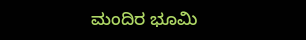ಮಂದಿರ ಭೂಮಿ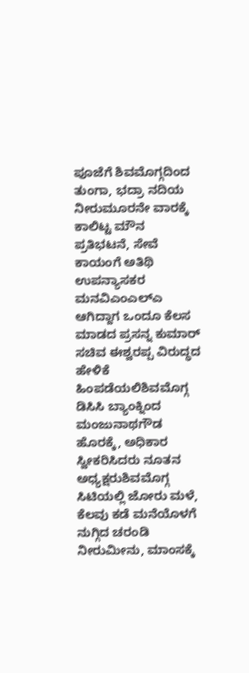ಪೂಜೆಗೆ ಶಿವಮೊಗ್ಗದಿಂದ ತುಂಗಾ, ಭದ್ರಾ ನದಿಯ ನೀರುಮೂರನೇ ವಾರಕ್ಕೆ ಕಾಲಿಟ್ಟ ಮೌನ ಪ್ರತಿಭಟನೆ, ಸೇವೆ ಕಾಯಂಗೆ ಅತಿಥಿ ಉಪನ್ಯಾಸಕರ ಮನವಿಎಂಎಲ್ಎ ಆಗಿದ್ದಾಗ ಒಂದೂ ಕೆಲಸ ಮಾಡದ ಪ್ರಸನ್ನ ಕುಮಾರ್ ಸಚಿವ ಈಶ್ವರಪ್ಪ ವಿರುದ್ಧದ ಹೇಳಿಕೆ ಹಿಂಪಡೆಯಲಿಶಿವಮೊಗ್ಗ ಡಿಸಿಸಿ ಬ್ಯಾಂಕ್ನಿಂದ ಮಂಜುನಾಥಗೌಡ ಹೊರಕ್ಕೆ, ಅಧಿಕಾರ ಸ್ವೀಕರಿಸಿದರು ನೂತನ ಅಧ್ಯಕ್ಷರುಶಿವಮೊಗ್ಗ ಸಿಟಿಯಲ್ಲಿ ಜೋರು ಮಳೆ, ಕೆಲವು ಕಡೆ ಮನೆಯೊಳಗೆ ನುಗ್ಗಿದ ಚರಂಡಿ ನೀರುಮೀನು, ಮಾಂಸಕ್ಕೆ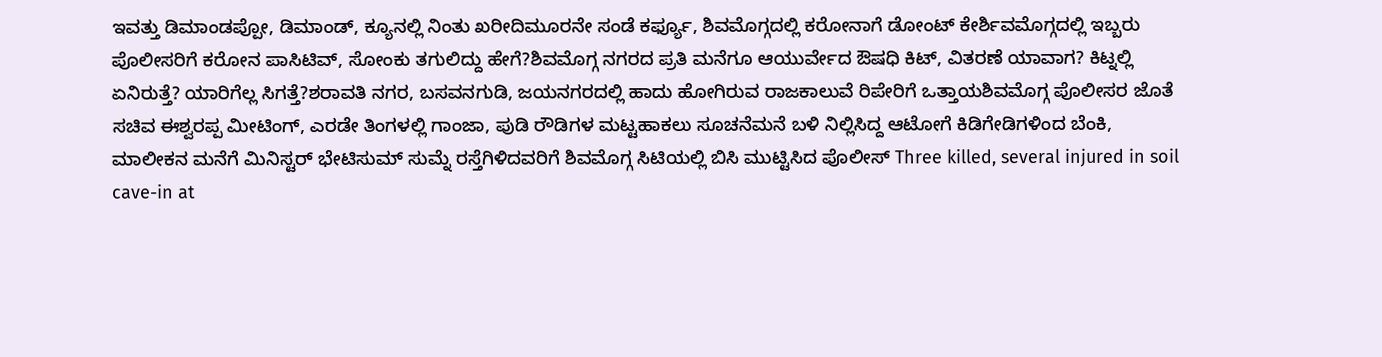ಇವತ್ತು ಡಿಮಾಂಡಪ್ಪೋ, ಡಿಮಾಂಡ್, ಕ್ಯೂನಲ್ಲಿ ನಿಂತು ಖರೀದಿಮೂರನೇ ಸಂಡೆ ಕರ್ಫ್ಯೂ, ಶಿವಮೊಗ್ಗದಲ್ಲಿ ಕರೋನಾಗೆ ಡೋಂಟ್ ಕೇರ್ಶಿವಮೊಗ್ಗದಲ್ಲಿ ಇಬ್ಬರು ಪೊಲೀಸರಿಗೆ ಕರೋನ ಪಾಸಿಟಿವ್, ಸೋಂಕು ತಗುಲಿದ್ದು ಹೇಗೆ?ಶಿವಮೊಗ್ಗ ನಗರದ ಪ್ರತಿ ಮನೆಗೂ ಆಯುರ್ವೇದ ಔಷಧಿ ಕಿಟ್, ವಿತರಣೆ ಯಾವಾಗ? ಕಿಟ್ನಲ್ಲಿ ಏನಿರುತ್ತೆ? ಯಾರಿಗೆಲ್ಲ ಸಿಗತ್ತೆ?ಶರಾವತಿ ನಗರ, ಬಸವನಗುಡಿ, ಜಯನಗರದಲ್ಲಿ ಹಾದು ಹೋಗಿರುವ ರಾಜಕಾಲುವೆ ರಿಪೇರಿಗೆ ಒತ್ತಾಯಶಿವಮೊಗ್ಗ ಪೊಲೀಸರ ಜೊತೆ ಸಚಿವ ಈಶ್ವರಪ್ಪ ಮೀಟಿಂಗ್, ಎರಡೇ ತಿಂಗಳಲ್ಲಿ ಗಾಂಜಾ, ಪುಡಿ ರೌಡಿಗಳ ಮಟ್ಟಹಾಕಲು ಸೂಚನೆಮನೆ ಬಳಿ ನಿಲ್ಲಿಸಿದ್ದ ಆಟೋಗೆ ಕಿಡಿಗೇಡಿಗಳಿಂದ ಬೆಂಕಿ, ಮಾಲೀಕನ ಮನೆಗೆ ಮಿನಿಸ್ಟರ್ ಭೇಟಿಸುಮ್ ಸುಮ್ನೆ ರಸ್ತೆಗಿಳಿದವರಿಗೆ ಶಿವಮೊಗ್ಗ ಸಿಟಿಯಲ್ಲಿ ಬಿಸಿ ಮುಟ್ಟಿಸಿದ ಪೊಲೀಸ್ Three killed, several injured in soil cave-in at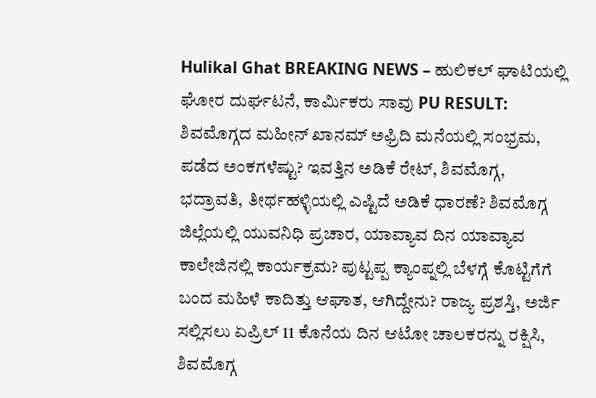Hulikal Ghat BREAKING NEWS – ಹುಲಿಕಲ್ ಘಾಟಿಯಲ್ಲಿ ಘೋರ ದುರ್ಘಟನೆ, ಕಾರ್ಮಿಕರು ಸಾವು PU RESULT: ಶಿವಮೊಗ್ಗದ ಮಹೀನ್ ಖಾನಮ್ ಅಫ್ರಿದಿ ಮನೆಯಲ್ಲಿ ಸಂಭ್ರಮ, ಪಡೆದ ಅಂಕಗಳೆಷ್ಟು? ಇವತ್ತಿನ ಅಡಿಕೆ ರೇಟ್, ಶಿವಮೊಗ್ಗ, ಭದ್ರಾವತಿ, ತೀರ್ಥಹಳ್ಳಿಯಲ್ಲಿ ಎಷ್ಟಿದೆ ಅಡಿಕೆ ಧಾರಣೆ? ಶಿವಮೊಗ್ಗ ಜಿಲ್ಲೆಯಲ್ಲಿ ಯುವನಿಧಿ ಪ್ರಚಾರ, ಯಾವ್ಯಾವ ದಿನ ಯಾವ್ಯಾವ ಕಾಲೇಜಿನಲ್ಲಿ ಕಾರ್ಯಕ್ರಮ? ಪುಟ್ಟಪ್ಪ ಕ್ಯಾಂಪ್ನಲ್ಲಿ ಬೆಳಗ್ಗೆ ಕೊಟ್ಟಿಗೆಗೆ ಬಂದ ಮಹಿಳೆ ಕಾದಿತ್ತು ಆಘಾತ, ಆಗಿದ್ದೇನು? ರಾಜ್ಯ ಪ್ರಶಸ್ತಿ, ಅರ್ಜಿ ಸಲ್ಲಿಸಲು ಏಪ್ರಿಲ್ 11 ಕೊನೆಯ ದಿನ ಆಟೋ ಚಾಲಕರನ್ನು ರಕ್ಷಿಸಿ, ಶಿವಮೊಗ್ಗ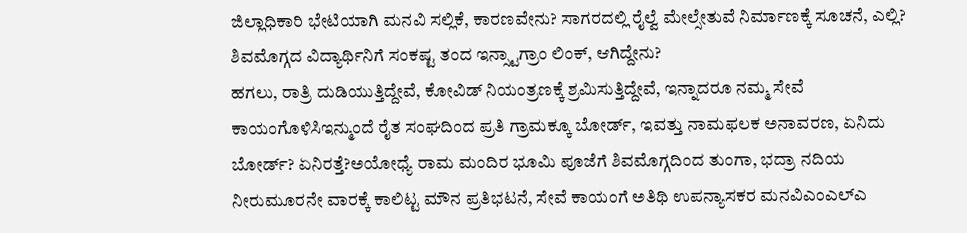ಜಿಲ್ಲಾಧಿಕಾರಿ ಭೇಟಿಯಾಗಿ ಮನವಿ ಸಲ್ಲಿಕೆ, ಕಾರಣವೇನು? ಸಾಗರದಲ್ಲಿ ರೈಲ್ವೆ ಮೇಲ್ಸೇತುವೆ ನಿರ್ಮಾಣಕ್ಕೆ ಸೂಚನೆ, ಎಲ್ಲಿ? ಶಿವಮೊಗ್ಗದ ವಿದ್ಯಾರ್ಥಿನಿಗೆ ಸಂಕಷ್ಟ ತಂದ ಇನ್ಸ್ಟಾಗ್ರಾಂ ಲಿಂಕ್, ಆಗಿದ್ದೇನು?
ಹಗಲು, ರಾತ್ರಿ ದುಡಿಯುತ್ತಿದ್ದೇವೆ, ಕೋವಿಡ್ ನಿಯಂತ್ರಣಕ್ಕೆ ಶ್ರಮಿಸುತ್ತಿದ್ದೇವೆ, ಇನ್ನಾದರೂ ನಮ್ಮ ಸೇವೆ ಕಾಯಂಗೊಳಿಸಿಇನ್ಮುಂದೆ ರೈತ ಸಂಘದಿಂದ ಪ್ರತಿ ಗ್ರಾಮಕ್ಕೂ ಬೋರ್ಡ್, ಇವತ್ತು ನಾಮಫಲಕ ಅನಾವರಣ, ಏನಿದು ಬೋರ್ಡ್? ಏನಿರತ್ತೆ?ಅಯೋಧ್ಯೆ ರಾಮ ಮಂದಿರ ಭೂಮಿ ಪೂಜೆಗೆ ಶಿವಮೊಗ್ಗದಿಂದ ತುಂಗಾ, ಭದ್ರಾ ನದಿಯ ನೀರುಮೂರನೇ ವಾರಕ್ಕೆ ಕಾಲಿಟ್ಟ ಮೌನ ಪ್ರತಿಭಟನೆ, ಸೇವೆ ಕಾಯಂಗೆ ಅತಿಥಿ ಉಪನ್ಯಾಸಕರ ಮನವಿಎಂಎಲ್ಎ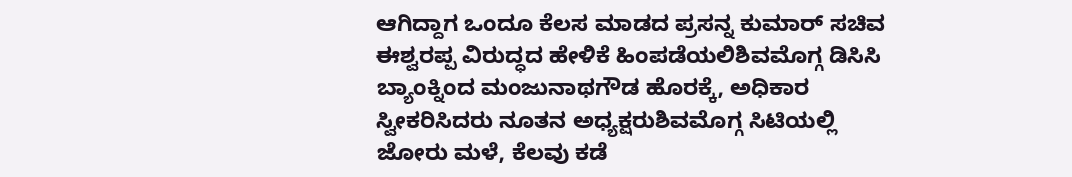ಆಗಿದ್ದಾಗ ಒಂದೂ ಕೆಲಸ ಮಾಡದ ಪ್ರಸನ್ನ ಕುಮಾರ್ ಸಚಿವ ಈಶ್ವರಪ್ಪ ವಿರುದ್ಧದ ಹೇಳಿಕೆ ಹಿಂಪಡೆಯಲಿಶಿವಮೊಗ್ಗ ಡಿಸಿಸಿ ಬ್ಯಾಂಕ್ನಿಂದ ಮಂಜುನಾಥಗೌಡ ಹೊರಕ್ಕೆ, ಅಧಿಕಾರ ಸ್ವೀಕರಿಸಿದರು ನೂತನ ಅಧ್ಯಕ್ಷರುಶಿವಮೊಗ್ಗ ಸಿಟಿಯಲ್ಲಿ ಜೋರು ಮಳೆ, ಕೆಲವು ಕಡೆ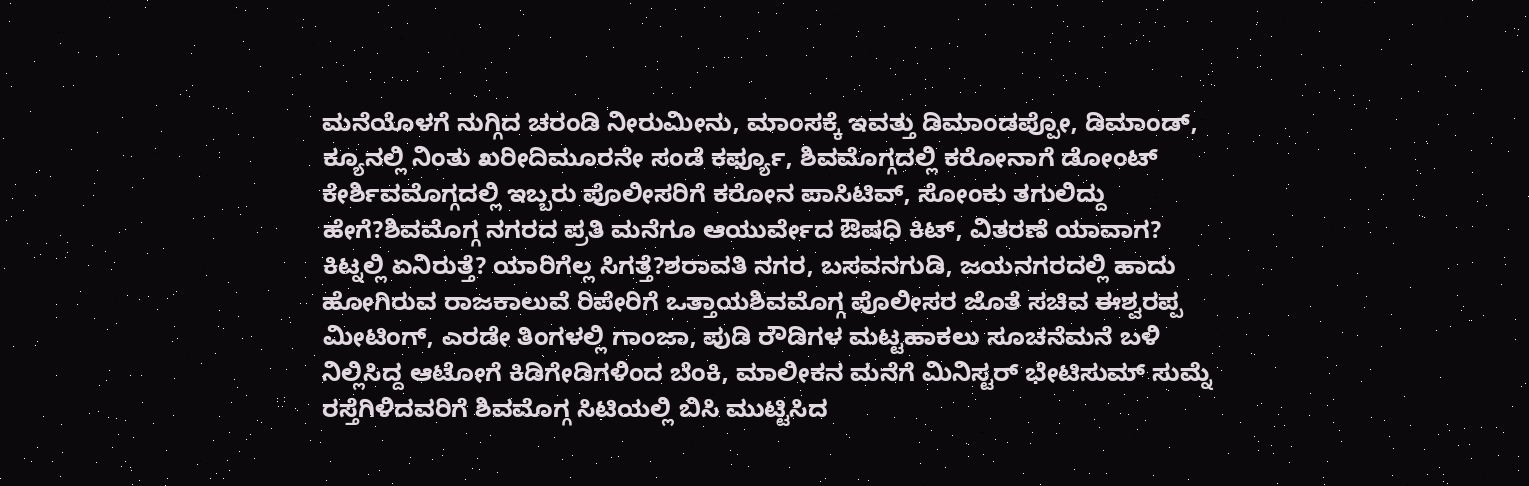ಮನೆಯೊಳಗೆ ನುಗ್ಗಿದ ಚರಂಡಿ ನೀರುಮೀನು, ಮಾಂಸಕ್ಕೆ ಇವತ್ತು ಡಿಮಾಂಡಪ್ಪೋ, ಡಿಮಾಂಡ್, ಕ್ಯೂನಲ್ಲಿ ನಿಂತು ಖರೀದಿಮೂರನೇ ಸಂಡೆ ಕರ್ಫ್ಯೂ, ಶಿವಮೊಗ್ಗದಲ್ಲಿ ಕರೋನಾಗೆ ಡೋಂಟ್ ಕೇರ್ಶಿವಮೊಗ್ಗದಲ್ಲಿ ಇಬ್ಬರು ಪೊಲೀಸರಿಗೆ ಕರೋನ ಪಾಸಿಟಿವ್, ಸೋಂಕು ತಗುಲಿದ್ದು ಹೇಗೆ?ಶಿವಮೊಗ್ಗ ನಗರದ ಪ್ರತಿ ಮನೆಗೂ ಆಯುರ್ವೇದ ಔಷಧಿ ಕಿಟ್, ವಿತರಣೆ ಯಾವಾಗ? ಕಿಟ್ನಲ್ಲಿ ಏನಿರುತ್ತೆ? ಯಾರಿಗೆಲ್ಲ ಸಿಗತ್ತೆ?ಶರಾವತಿ ನಗರ, ಬಸವನಗುಡಿ, ಜಯನಗರದಲ್ಲಿ ಹಾದು ಹೋಗಿರುವ ರಾಜಕಾಲುವೆ ರಿಪೇರಿಗೆ ಒತ್ತಾಯಶಿವಮೊಗ್ಗ ಪೊಲೀಸರ ಜೊತೆ ಸಚಿವ ಈಶ್ವರಪ್ಪ ಮೀಟಿಂಗ್, ಎರಡೇ ತಿಂಗಳಲ್ಲಿ ಗಾಂಜಾ, ಪುಡಿ ರೌಡಿಗಳ ಮಟ್ಟಹಾಕಲು ಸೂಚನೆಮನೆ ಬಳಿ ನಿಲ್ಲಿಸಿದ್ದ ಆಟೋಗೆ ಕಿಡಿಗೇಡಿಗಳಿಂದ ಬೆಂಕಿ, ಮಾಲೀಕನ ಮನೆಗೆ ಮಿನಿಸ್ಟರ್ ಭೇಟಿಸುಮ್ ಸುಮ್ನೆ ರಸ್ತೆಗಿಳಿದವರಿಗೆ ಶಿವಮೊಗ್ಗ ಸಿಟಿಯಲ್ಲಿ ಬಿಸಿ ಮುಟ್ಟಿಸಿದ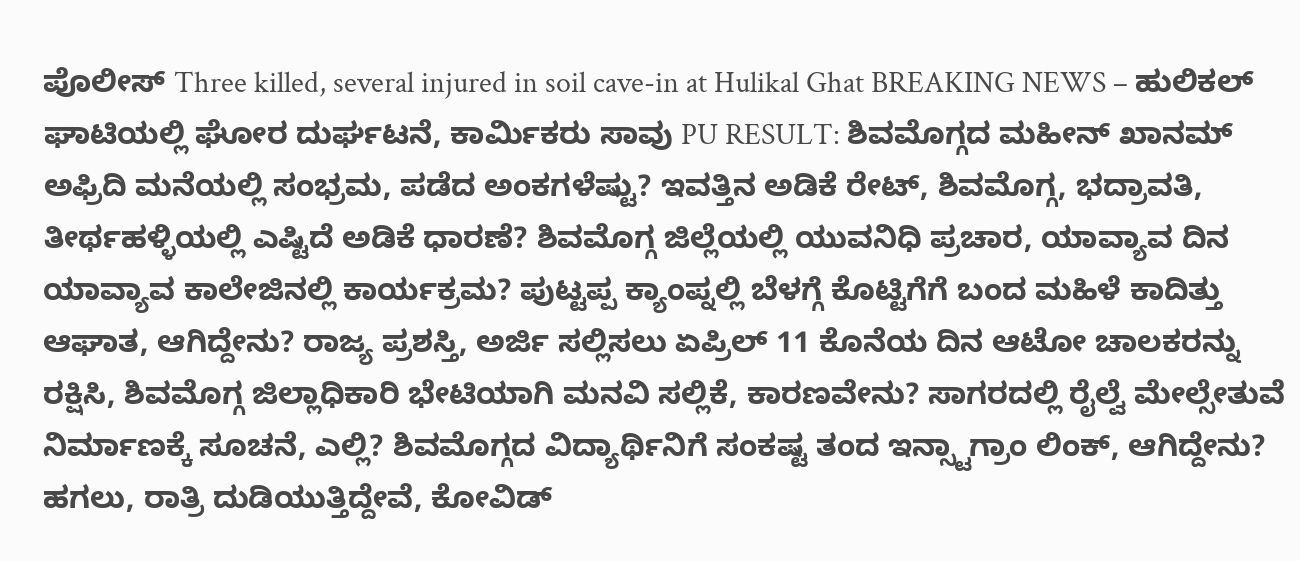ಪೊಲೀಸ್ Three killed, several injured in soil cave-in at Hulikal Ghat BREAKING NEWS – ಹುಲಿಕಲ್ ಘಾಟಿಯಲ್ಲಿ ಘೋರ ದುರ್ಘಟನೆ, ಕಾರ್ಮಿಕರು ಸಾವು PU RESULT: ಶಿವಮೊಗ್ಗದ ಮಹೀನ್ ಖಾನಮ್ ಅಫ್ರಿದಿ ಮನೆಯಲ್ಲಿ ಸಂಭ್ರಮ, ಪಡೆದ ಅಂಕಗಳೆಷ್ಟು? ಇವತ್ತಿನ ಅಡಿಕೆ ರೇಟ್, ಶಿವಮೊಗ್ಗ, ಭದ್ರಾವತಿ, ತೀರ್ಥಹಳ್ಳಿಯಲ್ಲಿ ಎಷ್ಟಿದೆ ಅಡಿಕೆ ಧಾರಣೆ? ಶಿವಮೊಗ್ಗ ಜಿಲ್ಲೆಯಲ್ಲಿ ಯುವನಿಧಿ ಪ್ರಚಾರ, ಯಾವ್ಯಾವ ದಿನ ಯಾವ್ಯಾವ ಕಾಲೇಜಿನಲ್ಲಿ ಕಾರ್ಯಕ್ರಮ? ಪುಟ್ಟಪ್ಪ ಕ್ಯಾಂಪ್ನಲ್ಲಿ ಬೆಳಗ್ಗೆ ಕೊಟ್ಟಿಗೆಗೆ ಬಂದ ಮಹಿಳೆ ಕಾದಿತ್ತು ಆಘಾತ, ಆಗಿದ್ದೇನು? ರಾಜ್ಯ ಪ್ರಶಸ್ತಿ, ಅರ್ಜಿ ಸಲ್ಲಿಸಲು ಏಪ್ರಿಲ್ 11 ಕೊನೆಯ ದಿನ ಆಟೋ ಚಾಲಕರನ್ನು ರಕ್ಷಿಸಿ, ಶಿವಮೊಗ್ಗ ಜಿಲ್ಲಾಧಿಕಾರಿ ಭೇಟಿಯಾಗಿ ಮನವಿ ಸಲ್ಲಿಕೆ, ಕಾರಣವೇನು? ಸಾಗರದಲ್ಲಿ ರೈಲ್ವೆ ಮೇಲ್ಸೇತುವೆ ನಿರ್ಮಾಣಕ್ಕೆ ಸೂಚನೆ, ಎಲ್ಲಿ? ಶಿವಮೊಗ್ಗದ ವಿದ್ಯಾರ್ಥಿನಿಗೆ ಸಂಕಷ್ಟ ತಂದ ಇನ್ಸ್ಟಾಗ್ರಾಂ ಲಿಂಕ್, ಆಗಿದ್ದೇನು?
ಹಗಲು, ರಾತ್ರಿ ದುಡಿಯುತ್ತಿದ್ದೇವೆ, ಕೋವಿಡ್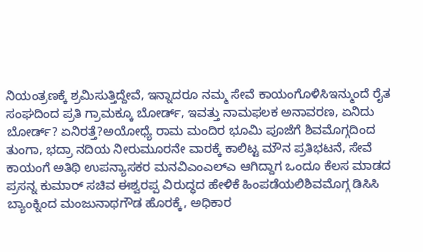ನಿಯಂತ್ರಣಕ್ಕೆ ಶ್ರಮಿಸುತ್ತಿದ್ದೇವೆ, ಇನ್ನಾದರೂ ನಮ್ಮ ಸೇವೆ ಕಾಯಂಗೊಳಿಸಿಇನ್ಮುಂದೆ ರೈತ ಸಂಘದಿಂದ ಪ್ರತಿ ಗ್ರಾಮಕ್ಕೂ ಬೋರ್ಡ್, ಇವತ್ತು ನಾಮಫಲಕ ಅನಾವರಣ, ಏನಿದು ಬೋರ್ಡ್? ಏನಿರತ್ತೆ?ಅಯೋಧ್ಯೆ ರಾಮ ಮಂದಿರ ಭೂಮಿ ಪೂಜೆಗೆ ಶಿವಮೊಗ್ಗದಿಂದ ತುಂಗಾ, ಭದ್ರಾ ನದಿಯ ನೀರುಮೂರನೇ ವಾರಕ್ಕೆ ಕಾಲಿಟ್ಟ ಮೌನ ಪ್ರತಿಭಟನೆ, ಸೇವೆ ಕಾಯಂಗೆ ಅತಿಥಿ ಉಪನ್ಯಾಸಕರ ಮನವಿಎಂಎಲ್ಎ ಆಗಿದ್ದಾಗ ಒಂದೂ ಕೆಲಸ ಮಾಡದ ಪ್ರಸನ್ನ ಕುಮಾರ್ ಸಚಿವ ಈಶ್ವರಪ್ಪ ವಿರುದ್ಧದ ಹೇಳಿಕೆ ಹಿಂಪಡೆಯಲಿಶಿವಮೊಗ್ಗ ಡಿಸಿಸಿ ಬ್ಯಾಂಕ್ನಿಂದ ಮಂಜುನಾಥಗೌಡ ಹೊರಕ್ಕೆ, ಅಧಿಕಾರ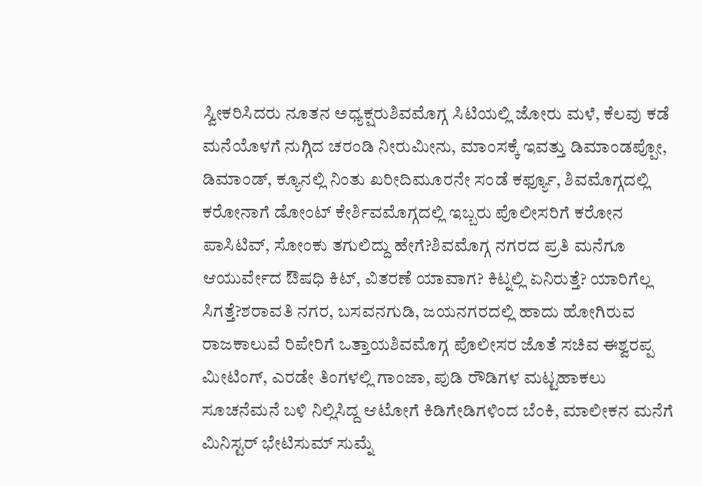ಸ್ವೀಕರಿಸಿದರು ನೂತನ ಅಧ್ಯಕ್ಷರುಶಿವಮೊಗ್ಗ ಸಿಟಿಯಲ್ಲಿ ಜೋರು ಮಳೆ, ಕೆಲವು ಕಡೆ ಮನೆಯೊಳಗೆ ನುಗ್ಗಿದ ಚರಂಡಿ ನೀರುಮೀನು, ಮಾಂಸಕ್ಕೆ ಇವತ್ತು ಡಿಮಾಂಡಪ್ಪೋ, ಡಿಮಾಂಡ್, ಕ್ಯೂನಲ್ಲಿ ನಿಂತು ಖರೀದಿಮೂರನೇ ಸಂಡೆ ಕರ್ಫ್ಯೂ, ಶಿವಮೊಗ್ಗದಲ್ಲಿ ಕರೋನಾಗೆ ಡೋಂಟ್ ಕೇರ್ಶಿವಮೊಗ್ಗದಲ್ಲಿ ಇಬ್ಬರು ಪೊಲೀಸರಿಗೆ ಕರೋನ ಪಾಸಿಟಿವ್, ಸೋಂಕು ತಗುಲಿದ್ದು ಹೇಗೆ?ಶಿವಮೊಗ್ಗ ನಗರದ ಪ್ರತಿ ಮನೆಗೂ ಆಯುರ್ವೇದ ಔಷಧಿ ಕಿಟ್, ವಿತರಣೆ ಯಾವಾಗ? ಕಿಟ್ನಲ್ಲಿ ಏನಿರುತ್ತೆ? ಯಾರಿಗೆಲ್ಲ ಸಿಗತ್ತೆ?ಶರಾವತಿ ನಗರ, ಬಸವನಗುಡಿ, ಜಯನಗರದಲ್ಲಿ ಹಾದು ಹೋಗಿರುವ ರಾಜಕಾಲುವೆ ರಿಪೇರಿಗೆ ಒತ್ತಾಯಶಿವಮೊಗ್ಗ ಪೊಲೀಸರ ಜೊತೆ ಸಚಿವ ಈಶ್ವರಪ್ಪ ಮೀಟಿಂಗ್, ಎರಡೇ ತಿಂಗಳಲ್ಲಿ ಗಾಂಜಾ, ಪುಡಿ ರೌಡಿಗಳ ಮಟ್ಟಹಾಕಲು ಸೂಚನೆಮನೆ ಬಳಿ ನಿಲ್ಲಿಸಿದ್ದ ಆಟೋಗೆ ಕಿಡಿಗೇಡಿಗಳಿಂದ ಬೆಂಕಿ, ಮಾಲೀಕನ ಮನೆಗೆ ಮಿನಿಸ್ಟರ್ ಭೇಟಿಸುಮ್ ಸುಮ್ನೆ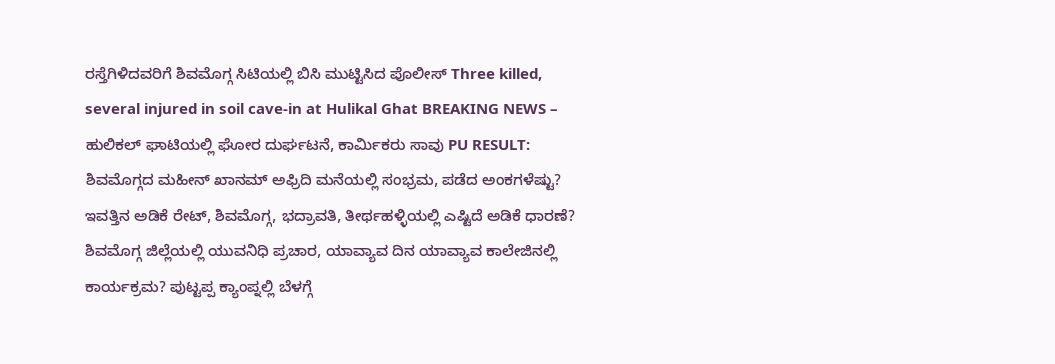ರಸ್ತೆಗಿಳಿದವರಿಗೆ ಶಿವಮೊಗ್ಗ ಸಿಟಿಯಲ್ಲಿ ಬಿಸಿ ಮುಟ್ಟಿಸಿದ ಪೊಲೀಸ್ Three killed, several injured in soil cave-in at Hulikal Ghat BREAKING NEWS – ಹುಲಿಕಲ್ ಘಾಟಿಯಲ್ಲಿ ಘೋರ ದುರ್ಘಟನೆ, ಕಾರ್ಮಿಕರು ಸಾವು PU RESULT: ಶಿವಮೊಗ್ಗದ ಮಹೀನ್ ಖಾನಮ್ ಅಫ್ರಿದಿ ಮನೆಯಲ್ಲಿ ಸಂಭ್ರಮ, ಪಡೆದ ಅಂಕಗಳೆಷ್ಟು? ಇವತ್ತಿನ ಅಡಿಕೆ ರೇಟ್, ಶಿವಮೊಗ್ಗ, ಭದ್ರಾವತಿ, ತೀರ್ಥಹಳ್ಳಿಯಲ್ಲಿ ಎಷ್ಟಿದೆ ಅಡಿಕೆ ಧಾರಣೆ? ಶಿವಮೊಗ್ಗ ಜಿಲ್ಲೆಯಲ್ಲಿ ಯುವನಿಧಿ ಪ್ರಚಾರ, ಯಾವ್ಯಾವ ದಿನ ಯಾವ್ಯಾವ ಕಾಲೇಜಿನಲ್ಲಿ ಕಾರ್ಯಕ್ರಮ? ಪುಟ್ಟಪ್ಪ ಕ್ಯಾಂಪ್ನಲ್ಲಿ ಬೆಳಗ್ಗೆ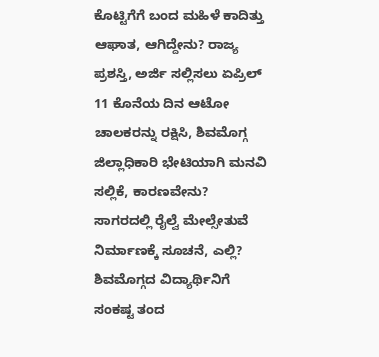ಕೊಟ್ಟಿಗೆಗೆ ಬಂದ ಮಹಿಳೆ ಕಾದಿತ್ತು ಆಘಾತ, ಆಗಿದ್ದೇನು? ರಾಜ್ಯ ಪ್ರಶಸ್ತಿ, ಅರ್ಜಿ ಸಲ್ಲಿಸಲು ಏಪ್ರಿಲ್ 11 ಕೊನೆಯ ದಿನ ಆಟೋ ಚಾಲಕರನ್ನು ರಕ್ಷಿಸಿ, ಶಿವಮೊಗ್ಗ ಜಿಲ್ಲಾಧಿಕಾರಿ ಭೇಟಿಯಾಗಿ ಮನವಿ ಸಲ್ಲಿಕೆ, ಕಾರಣವೇನು? ಸಾಗರದಲ್ಲಿ ರೈಲ್ವೆ ಮೇಲ್ಸೇತುವೆ ನಿರ್ಮಾಣಕ್ಕೆ ಸೂಚನೆ, ಎಲ್ಲಿ? ಶಿವಮೊಗ್ಗದ ವಿದ್ಯಾರ್ಥಿನಿಗೆ ಸಂಕಷ್ಟ ತಂದ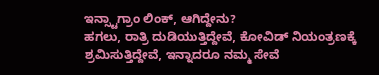ಇನ್ಸ್ಟಾಗ್ರಾಂ ಲಿಂಕ್, ಆಗಿದ್ದೇನು?
ಹಗಲು, ರಾತ್ರಿ ದುಡಿಯುತ್ತಿದ್ದೇವೆ, ಕೋವಿಡ್ ನಿಯಂತ್ರಣಕ್ಕೆ ಶ್ರಮಿಸುತ್ತಿದ್ದೇವೆ, ಇನ್ನಾದರೂ ನಮ್ಮ ಸೇವೆ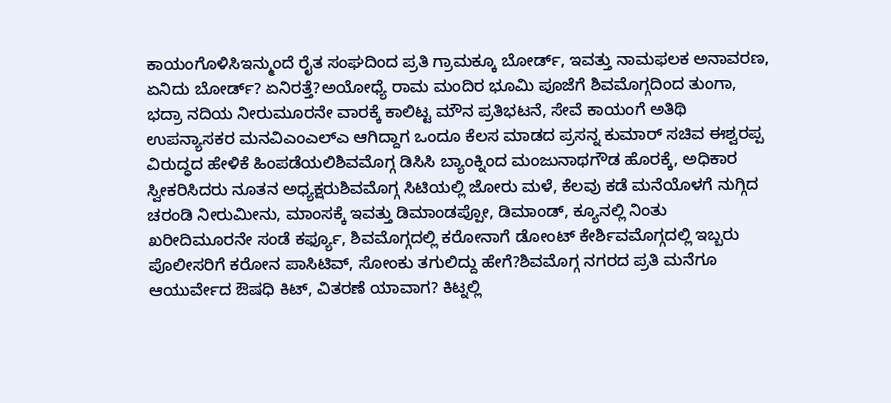ಕಾಯಂಗೊಳಿಸಿಇನ್ಮುಂದೆ ರೈತ ಸಂಘದಿಂದ ಪ್ರತಿ ಗ್ರಾಮಕ್ಕೂ ಬೋರ್ಡ್, ಇವತ್ತು ನಾಮಫಲಕ ಅನಾವರಣ, ಏನಿದು ಬೋರ್ಡ್? ಏನಿರತ್ತೆ?ಅಯೋಧ್ಯೆ ರಾಮ ಮಂದಿರ ಭೂಮಿ ಪೂಜೆಗೆ ಶಿವಮೊಗ್ಗದಿಂದ ತುಂಗಾ, ಭದ್ರಾ ನದಿಯ ನೀರುಮೂರನೇ ವಾರಕ್ಕೆ ಕಾಲಿಟ್ಟ ಮೌನ ಪ್ರತಿಭಟನೆ, ಸೇವೆ ಕಾಯಂಗೆ ಅತಿಥಿ ಉಪನ್ಯಾಸಕರ ಮನವಿಎಂಎಲ್ಎ ಆಗಿದ್ದಾಗ ಒಂದೂ ಕೆಲಸ ಮಾಡದ ಪ್ರಸನ್ನ ಕುಮಾರ್ ಸಚಿವ ಈಶ್ವರಪ್ಪ ವಿರುದ್ಧದ ಹೇಳಿಕೆ ಹಿಂಪಡೆಯಲಿಶಿವಮೊಗ್ಗ ಡಿಸಿಸಿ ಬ್ಯಾಂಕ್ನಿಂದ ಮಂಜುನಾಥಗೌಡ ಹೊರಕ್ಕೆ, ಅಧಿಕಾರ ಸ್ವೀಕರಿಸಿದರು ನೂತನ ಅಧ್ಯಕ್ಷರುಶಿವಮೊಗ್ಗ ಸಿಟಿಯಲ್ಲಿ ಜೋರು ಮಳೆ, ಕೆಲವು ಕಡೆ ಮನೆಯೊಳಗೆ ನುಗ್ಗಿದ ಚರಂಡಿ ನೀರುಮೀನು, ಮಾಂಸಕ್ಕೆ ಇವತ್ತು ಡಿಮಾಂಡಪ್ಪೋ, ಡಿಮಾಂಡ್, ಕ್ಯೂನಲ್ಲಿ ನಿಂತು ಖರೀದಿಮೂರನೇ ಸಂಡೆ ಕರ್ಫ್ಯೂ, ಶಿವಮೊಗ್ಗದಲ್ಲಿ ಕರೋನಾಗೆ ಡೋಂಟ್ ಕೇರ್ಶಿವಮೊಗ್ಗದಲ್ಲಿ ಇಬ್ಬರು ಪೊಲೀಸರಿಗೆ ಕರೋನ ಪಾಸಿಟಿವ್, ಸೋಂಕು ತಗುಲಿದ್ದು ಹೇಗೆ?ಶಿವಮೊಗ್ಗ ನಗರದ ಪ್ರತಿ ಮನೆಗೂ ಆಯುರ್ವೇದ ಔಷಧಿ ಕಿಟ್, ವಿತರಣೆ ಯಾವಾಗ? ಕಿಟ್ನಲ್ಲಿ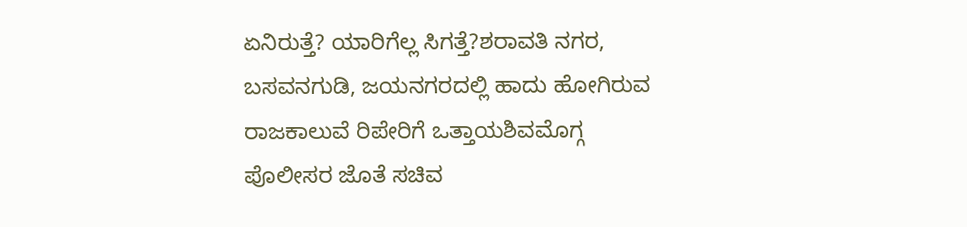ಏನಿರುತ್ತೆ? ಯಾರಿಗೆಲ್ಲ ಸಿಗತ್ತೆ?ಶರಾವತಿ ನಗರ, ಬಸವನಗುಡಿ, ಜಯನಗರದಲ್ಲಿ ಹಾದು ಹೋಗಿರುವ ರಾಜಕಾಲುವೆ ರಿಪೇರಿಗೆ ಒತ್ತಾಯಶಿವಮೊಗ್ಗ ಪೊಲೀಸರ ಜೊತೆ ಸಚಿವ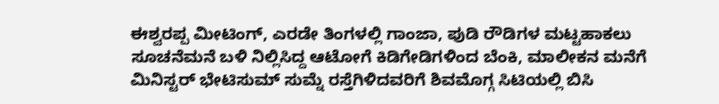ಈಶ್ವರಪ್ಪ ಮೀಟಿಂಗ್, ಎರಡೇ ತಿಂಗಳಲ್ಲಿ ಗಾಂಜಾ, ಪುಡಿ ರೌಡಿಗಳ ಮಟ್ಟಹಾಕಲು ಸೂಚನೆಮನೆ ಬಳಿ ನಿಲ್ಲಿಸಿದ್ದ ಆಟೋಗೆ ಕಿಡಿಗೇಡಿಗಳಿಂದ ಬೆಂಕಿ, ಮಾಲೀಕನ ಮನೆಗೆ ಮಿನಿಸ್ಟರ್ ಭೇಟಿಸುಮ್ ಸುಮ್ನೆ ರಸ್ತೆಗಿಳಿದವರಿಗೆ ಶಿವಮೊಗ್ಗ ಸಿಟಿಯಲ್ಲಿ ಬಿಸಿ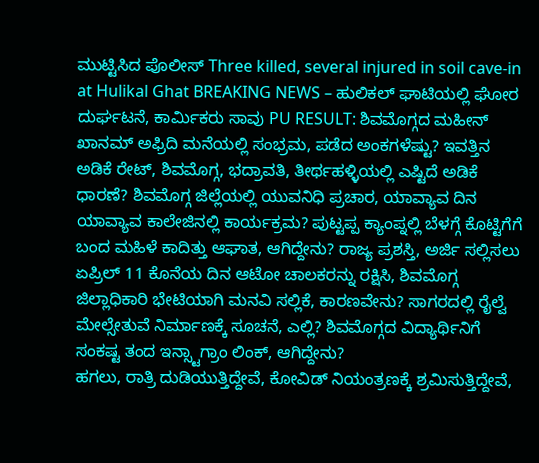ಮುಟ್ಟಿಸಿದ ಪೊಲೀಸ್ Three killed, several injured in soil cave-in at Hulikal Ghat BREAKING NEWS – ಹುಲಿಕಲ್ ಘಾಟಿಯಲ್ಲಿ ಘೋರ ದುರ್ಘಟನೆ, ಕಾರ್ಮಿಕರು ಸಾವು PU RESULT: ಶಿವಮೊಗ್ಗದ ಮಹೀನ್ ಖಾನಮ್ ಅಫ್ರಿದಿ ಮನೆಯಲ್ಲಿ ಸಂಭ್ರಮ, ಪಡೆದ ಅಂಕಗಳೆಷ್ಟು? ಇವತ್ತಿನ ಅಡಿಕೆ ರೇಟ್, ಶಿವಮೊಗ್ಗ, ಭದ್ರಾವತಿ, ತೀರ್ಥಹಳ್ಳಿಯಲ್ಲಿ ಎಷ್ಟಿದೆ ಅಡಿಕೆ ಧಾರಣೆ? ಶಿವಮೊಗ್ಗ ಜಿಲ್ಲೆಯಲ್ಲಿ ಯುವನಿಧಿ ಪ್ರಚಾರ, ಯಾವ್ಯಾವ ದಿನ ಯಾವ್ಯಾವ ಕಾಲೇಜಿನಲ್ಲಿ ಕಾರ್ಯಕ್ರಮ? ಪುಟ್ಟಪ್ಪ ಕ್ಯಾಂಪ್ನಲ್ಲಿ ಬೆಳಗ್ಗೆ ಕೊಟ್ಟಿಗೆಗೆ ಬಂದ ಮಹಿಳೆ ಕಾದಿತ್ತು ಆಘಾತ, ಆಗಿದ್ದೇನು? ರಾಜ್ಯ ಪ್ರಶಸ್ತಿ, ಅರ್ಜಿ ಸಲ್ಲಿಸಲು ಏಪ್ರಿಲ್ 11 ಕೊನೆಯ ದಿನ ಆಟೋ ಚಾಲಕರನ್ನು ರಕ್ಷಿಸಿ, ಶಿವಮೊಗ್ಗ ಜಿಲ್ಲಾಧಿಕಾರಿ ಭೇಟಿಯಾಗಿ ಮನವಿ ಸಲ್ಲಿಕೆ, ಕಾರಣವೇನು? ಸಾಗರದಲ್ಲಿ ರೈಲ್ವೆ ಮೇಲ್ಸೇತುವೆ ನಿರ್ಮಾಣಕ್ಕೆ ಸೂಚನೆ, ಎಲ್ಲಿ? ಶಿವಮೊಗ್ಗದ ವಿದ್ಯಾರ್ಥಿನಿಗೆ ಸಂಕಷ್ಟ ತಂದ ಇನ್ಸ್ಟಾಗ್ರಾಂ ಲಿಂಕ್, ಆಗಿದ್ದೇನು?
ಹಗಲು, ರಾತ್ರಿ ದುಡಿಯುತ್ತಿದ್ದೇವೆ, ಕೋವಿಡ್ ನಿಯಂತ್ರಣಕ್ಕೆ ಶ್ರಮಿಸುತ್ತಿದ್ದೇವೆ,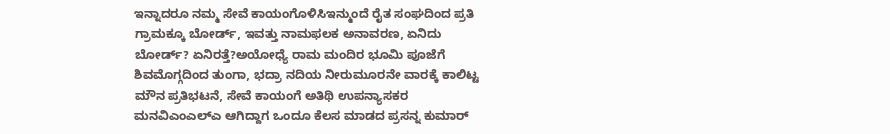ಇನ್ನಾದರೂ ನಮ್ಮ ಸೇವೆ ಕಾಯಂಗೊಳಿಸಿಇನ್ಮುಂದೆ ರೈತ ಸಂಘದಿಂದ ಪ್ರತಿ ಗ್ರಾಮಕ್ಕೂ ಬೋರ್ಡ್, ಇವತ್ತು ನಾಮಫಲಕ ಅನಾವರಣ, ಏನಿದು ಬೋರ್ಡ್? ಏನಿರತ್ತೆ?ಅಯೋಧ್ಯೆ ರಾಮ ಮಂದಿರ ಭೂಮಿ ಪೂಜೆಗೆ ಶಿವಮೊಗ್ಗದಿಂದ ತುಂಗಾ, ಭದ್ರಾ ನದಿಯ ನೀರುಮೂರನೇ ವಾರಕ್ಕೆ ಕಾಲಿಟ್ಟ ಮೌನ ಪ್ರತಿಭಟನೆ, ಸೇವೆ ಕಾಯಂಗೆ ಅತಿಥಿ ಉಪನ್ಯಾಸಕರ ಮನವಿಎಂಎಲ್ಎ ಆಗಿದ್ದಾಗ ಒಂದೂ ಕೆಲಸ ಮಾಡದ ಪ್ರಸನ್ನ ಕುಮಾರ್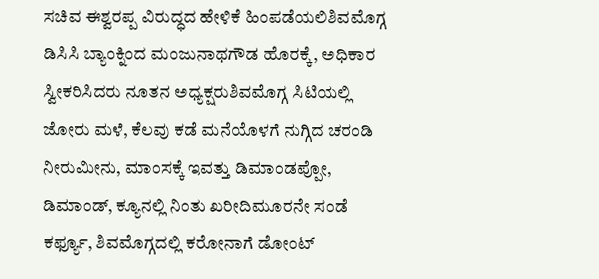ಸಚಿವ ಈಶ್ವರಪ್ಪ ವಿರುದ್ಧದ ಹೇಳಿಕೆ ಹಿಂಪಡೆಯಲಿಶಿವಮೊಗ್ಗ ಡಿಸಿಸಿ ಬ್ಯಾಂಕ್ನಿಂದ ಮಂಜುನಾಥಗೌಡ ಹೊರಕ್ಕೆ, ಅಧಿಕಾರ ಸ್ವೀಕರಿಸಿದರು ನೂತನ ಅಧ್ಯಕ್ಷರುಶಿವಮೊಗ್ಗ ಸಿಟಿಯಲ್ಲಿ ಜೋರು ಮಳೆ, ಕೆಲವು ಕಡೆ ಮನೆಯೊಳಗೆ ನುಗ್ಗಿದ ಚರಂಡಿ ನೀರುಮೀನು, ಮಾಂಸಕ್ಕೆ ಇವತ್ತು ಡಿಮಾಂಡಪ್ಪೋ, ಡಿಮಾಂಡ್, ಕ್ಯೂನಲ್ಲಿ ನಿಂತು ಖರೀದಿಮೂರನೇ ಸಂಡೆ ಕರ್ಫ್ಯೂ, ಶಿವಮೊಗ್ಗದಲ್ಲಿ ಕರೋನಾಗೆ ಡೋಂಟ್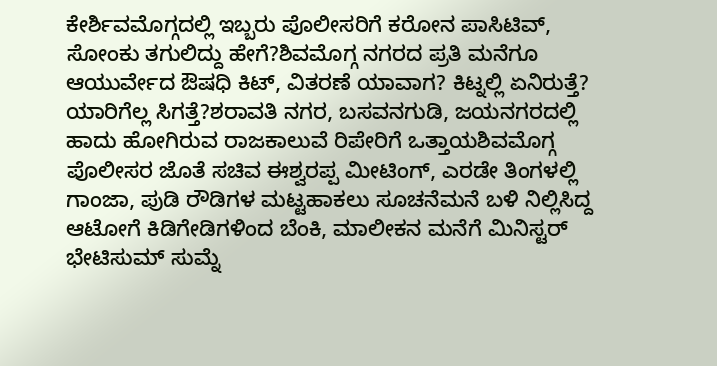ಕೇರ್ಶಿವಮೊಗ್ಗದಲ್ಲಿ ಇಬ್ಬರು ಪೊಲೀಸರಿಗೆ ಕರೋನ ಪಾಸಿಟಿವ್, ಸೋಂಕು ತಗುಲಿದ್ದು ಹೇಗೆ?ಶಿವಮೊಗ್ಗ ನಗರದ ಪ್ರತಿ ಮನೆಗೂ ಆಯುರ್ವೇದ ಔಷಧಿ ಕಿಟ್, ವಿತರಣೆ ಯಾವಾಗ? ಕಿಟ್ನಲ್ಲಿ ಏನಿರುತ್ತೆ? ಯಾರಿಗೆಲ್ಲ ಸಿಗತ್ತೆ?ಶರಾವತಿ ನಗರ, ಬಸವನಗುಡಿ, ಜಯನಗರದಲ್ಲಿ ಹಾದು ಹೋಗಿರುವ ರಾಜಕಾಲುವೆ ರಿಪೇರಿಗೆ ಒತ್ತಾಯಶಿವಮೊಗ್ಗ ಪೊಲೀಸರ ಜೊತೆ ಸಚಿವ ಈಶ್ವರಪ್ಪ ಮೀಟಿಂಗ್, ಎರಡೇ ತಿಂಗಳಲ್ಲಿ ಗಾಂಜಾ, ಪುಡಿ ರೌಡಿಗಳ ಮಟ್ಟಹಾಕಲು ಸೂಚನೆಮನೆ ಬಳಿ ನಿಲ್ಲಿಸಿದ್ದ ಆಟೋಗೆ ಕಿಡಿಗೇಡಿಗಳಿಂದ ಬೆಂಕಿ, ಮಾಲೀಕನ ಮನೆಗೆ ಮಿನಿಸ್ಟರ್ ಭೇಟಿಸುಮ್ ಸುಮ್ನೆ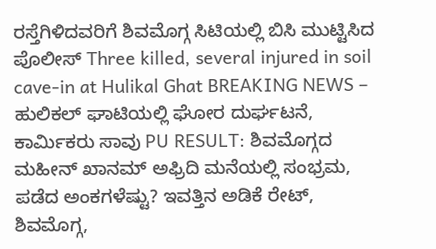ರಸ್ತೆಗಿಳಿದವರಿಗೆ ಶಿವಮೊಗ್ಗ ಸಿಟಿಯಲ್ಲಿ ಬಿಸಿ ಮುಟ್ಟಿಸಿದ ಪೊಲೀಸ್ Three killed, several injured in soil cave-in at Hulikal Ghat BREAKING NEWS – ಹುಲಿಕಲ್ ಘಾಟಿಯಲ್ಲಿ ಘೋರ ದುರ್ಘಟನೆ, ಕಾರ್ಮಿಕರು ಸಾವು PU RESULT: ಶಿವಮೊಗ್ಗದ ಮಹೀನ್ ಖಾನಮ್ ಅಫ್ರಿದಿ ಮನೆಯಲ್ಲಿ ಸಂಭ್ರಮ, ಪಡೆದ ಅಂಕಗಳೆಷ್ಟು? ಇವತ್ತಿನ ಅಡಿಕೆ ರೇಟ್, ಶಿವಮೊಗ್ಗ,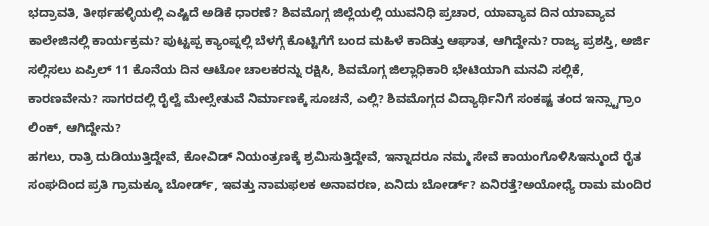ಭದ್ರಾವತಿ, ತೀರ್ಥಹಳ್ಳಿಯಲ್ಲಿ ಎಷ್ಟಿದೆ ಅಡಿಕೆ ಧಾರಣೆ? ಶಿವಮೊಗ್ಗ ಜಿಲ್ಲೆಯಲ್ಲಿ ಯುವನಿಧಿ ಪ್ರಚಾರ, ಯಾವ್ಯಾವ ದಿನ ಯಾವ್ಯಾವ ಕಾಲೇಜಿನಲ್ಲಿ ಕಾರ್ಯಕ್ರಮ? ಪುಟ್ಟಪ್ಪ ಕ್ಯಾಂಪ್ನಲ್ಲಿ ಬೆಳಗ್ಗೆ ಕೊಟ್ಟಿಗೆಗೆ ಬಂದ ಮಹಿಳೆ ಕಾದಿತ್ತು ಆಘಾತ, ಆಗಿದ್ದೇನು? ರಾಜ್ಯ ಪ್ರಶಸ್ತಿ, ಅರ್ಜಿ ಸಲ್ಲಿಸಲು ಏಪ್ರಿಲ್ 11 ಕೊನೆಯ ದಿನ ಆಟೋ ಚಾಲಕರನ್ನು ರಕ್ಷಿಸಿ, ಶಿವಮೊಗ್ಗ ಜಿಲ್ಲಾಧಿಕಾರಿ ಭೇಟಿಯಾಗಿ ಮನವಿ ಸಲ್ಲಿಕೆ, ಕಾರಣವೇನು? ಸಾಗರದಲ್ಲಿ ರೈಲ್ವೆ ಮೇಲ್ಸೇತುವೆ ನಿರ್ಮಾಣಕ್ಕೆ ಸೂಚನೆ, ಎಲ್ಲಿ? ಶಿವಮೊಗ್ಗದ ವಿದ್ಯಾರ್ಥಿನಿಗೆ ಸಂಕಷ್ಟ ತಂದ ಇನ್ಸ್ಟಾಗ್ರಾಂ ಲಿಂಕ್, ಆಗಿದ್ದೇನು?
ಹಗಲು, ರಾತ್ರಿ ದುಡಿಯುತ್ತಿದ್ದೇವೆ, ಕೋವಿಡ್ ನಿಯಂತ್ರಣಕ್ಕೆ ಶ್ರಮಿಸುತ್ತಿದ್ದೇವೆ, ಇನ್ನಾದರೂ ನಮ್ಮ ಸೇವೆ ಕಾಯಂಗೊಳಿಸಿಇನ್ಮುಂದೆ ರೈತ ಸಂಘದಿಂದ ಪ್ರತಿ ಗ್ರಾಮಕ್ಕೂ ಬೋರ್ಡ್, ಇವತ್ತು ನಾಮಫಲಕ ಅನಾವರಣ, ಏನಿದು ಬೋರ್ಡ್? ಏನಿರತ್ತೆ?ಅಯೋಧ್ಯೆ ರಾಮ ಮಂದಿರ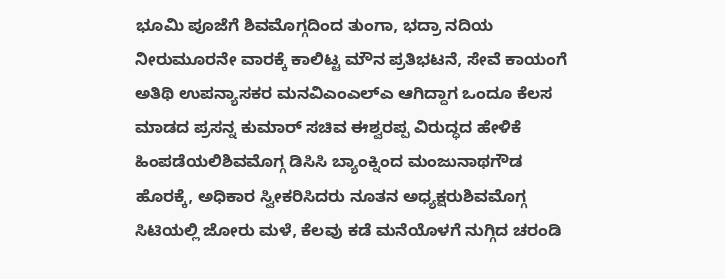ಭೂಮಿ ಪೂಜೆಗೆ ಶಿವಮೊಗ್ಗದಿಂದ ತುಂಗಾ, ಭದ್ರಾ ನದಿಯ ನೀರುಮೂರನೇ ವಾರಕ್ಕೆ ಕಾಲಿಟ್ಟ ಮೌನ ಪ್ರತಿಭಟನೆ, ಸೇವೆ ಕಾಯಂಗೆ ಅತಿಥಿ ಉಪನ್ಯಾಸಕರ ಮನವಿಎಂಎಲ್ಎ ಆಗಿದ್ದಾಗ ಒಂದೂ ಕೆಲಸ ಮಾಡದ ಪ್ರಸನ್ನ ಕುಮಾರ್ ಸಚಿವ ಈಶ್ವರಪ್ಪ ವಿರುದ್ಧದ ಹೇಳಿಕೆ ಹಿಂಪಡೆಯಲಿಶಿವಮೊಗ್ಗ ಡಿಸಿಸಿ ಬ್ಯಾಂಕ್ನಿಂದ ಮಂಜುನಾಥಗೌಡ ಹೊರಕ್ಕೆ, ಅಧಿಕಾರ ಸ್ವೀಕರಿಸಿದರು ನೂತನ ಅಧ್ಯಕ್ಷರುಶಿವಮೊಗ್ಗ ಸಿಟಿಯಲ್ಲಿ ಜೋರು ಮಳೆ, ಕೆಲವು ಕಡೆ ಮನೆಯೊಳಗೆ ನುಗ್ಗಿದ ಚರಂಡಿ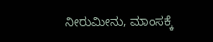ನೀರುಮೀನು, ಮಾಂಸಕ್ಕೆ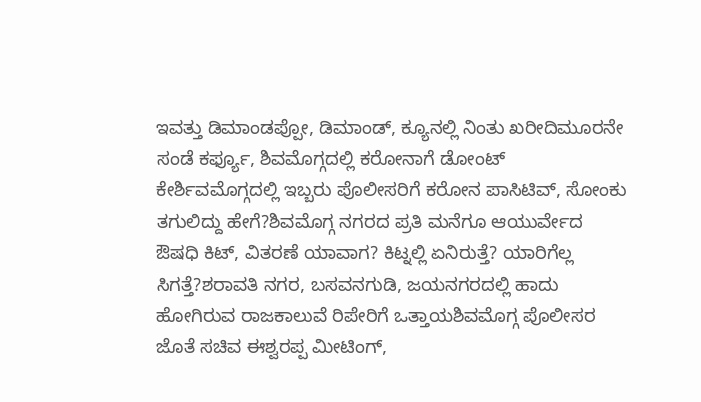ಇವತ್ತು ಡಿಮಾಂಡಪ್ಪೋ, ಡಿಮಾಂಡ್, ಕ್ಯೂನಲ್ಲಿ ನಿಂತು ಖರೀದಿಮೂರನೇ ಸಂಡೆ ಕರ್ಫ್ಯೂ, ಶಿವಮೊಗ್ಗದಲ್ಲಿ ಕರೋನಾಗೆ ಡೋಂಟ್ ಕೇರ್ಶಿವಮೊಗ್ಗದಲ್ಲಿ ಇಬ್ಬರು ಪೊಲೀಸರಿಗೆ ಕರೋನ ಪಾಸಿಟಿವ್, ಸೋಂಕು ತಗುಲಿದ್ದು ಹೇಗೆ?ಶಿವಮೊಗ್ಗ ನಗರದ ಪ್ರತಿ ಮನೆಗೂ ಆಯುರ್ವೇದ ಔಷಧಿ ಕಿಟ್, ವಿತರಣೆ ಯಾವಾಗ? ಕಿಟ್ನಲ್ಲಿ ಏನಿರುತ್ತೆ? ಯಾರಿಗೆಲ್ಲ ಸಿಗತ್ತೆ?ಶರಾವತಿ ನಗರ, ಬಸವನಗುಡಿ, ಜಯನಗರದಲ್ಲಿ ಹಾದು ಹೋಗಿರುವ ರಾಜಕಾಲುವೆ ರಿಪೇರಿಗೆ ಒತ್ತಾಯಶಿವಮೊಗ್ಗ ಪೊಲೀಸರ ಜೊತೆ ಸಚಿವ ಈಶ್ವರಪ್ಪ ಮೀಟಿಂಗ್,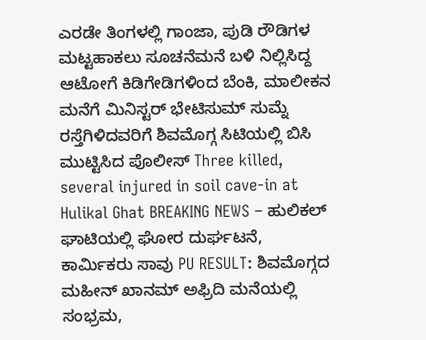ಎರಡೇ ತಿಂಗಳಲ್ಲಿ ಗಾಂಜಾ, ಪುಡಿ ರೌಡಿಗಳ ಮಟ್ಟಹಾಕಲು ಸೂಚನೆಮನೆ ಬಳಿ ನಿಲ್ಲಿಸಿದ್ದ ಆಟೋಗೆ ಕಿಡಿಗೇಡಿಗಳಿಂದ ಬೆಂಕಿ, ಮಾಲೀಕನ ಮನೆಗೆ ಮಿನಿಸ್ಟರ್ ಭೇಟಿಸುಮ್ ಸುಮ್ನೆ ರಸ್ತೆಗಿಳಿದವರಿಗೆ ಶಿವಮೊಗ್ಗ ಸಿಟಿಯಲ್ಲಿ ಬಿಸಿ ಮುಟ್ಟಿಸಿದ ಪೊಲೀಸ್ Three killed, several injured in soil cave-in at Hulikal Ghat BREAKING NEWS – ಹುಲಿಕಲ್ ಘಾಟಿಯಲ್ಲಿ ಘೋರ ದುರ್ಘಟನೆ, ಕಾರ್ಮಿಕರು ಸಾವು PU RESULT: ಶಿವಮೊಗ್ಗದ ಮಹೀನ್ ಖಾನಮ್ ಅಫ್ರಿದಿ ಮನೆಯಲ್ಲಿ ಸಂಭ್ರಮ,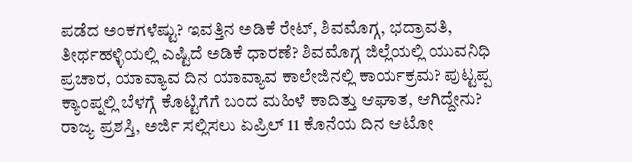ಪಡೆದ ಅಂಕಗಳೆಷ್ಟು? ಇವತ್ತಿನ ಅಡಿಕೆ ರೇಟ್, ಶಿವಮೊಗ್ಗ, ಭದ್ರಾವತಿ, ತೀರ್ಥಹಳ್ಳಿಯಲ್ಲಿ ಎಷ್ಟಿದೆ ಅಡಿಕೆ ಧಾರಣೆ? ಶಿವಮೊಗ್ಗ ಜಿಲ್ಲೆಯಲ್ಲಿ ಯುವನಿಧಿ ಪ್ರಚಾರ, ಯಾವ್ಯಾವ ದಿನ ಯಾವ್ಯಾವ ಕಾಲೇಜಿನಲ್ಲಿ ಕಾರ್ಯಕ್ರಮ? ಪುಟ್ಟಪ್ಪ ಕ್ಯಾಂಪ್ನಲ್ಲಿ ಬೆಳಗ್ಗೆ ಕೊಟ್ಟಿಗೆಗೆ ಬಂದ ಮಹಿಳೆ ಕಾದಿತ್ತು ಆಘಾತ, ಆಗಿದ್ದೇನು? ರಾಜ್ಯ ಪ್ರಶಸ್ತಿ, ಅರ್ಜಿ ಸಲ್ಲಿಸಲು ಏಪ್ರಿಲ್ 11 ಕೊನೆಯ ದಿನ ಆಟೋ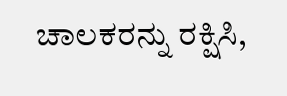ಚಾಲಕರನ್ನು ರಕ್ಷಿಸಿ,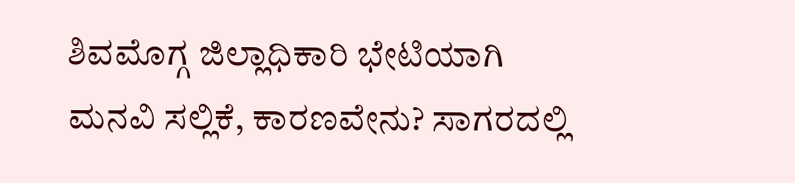ಶಿವಮೊಗ್ಗ ಜಿಲ್ಲಾಧಿಕಾರಿ ಭೇಟಿಯಾಗಿ ಮನವಿ ಸಲ್ಲಿಕೆ, ಕಾರಣವೇನು? ಸಾಗರದಲ್ಲಿ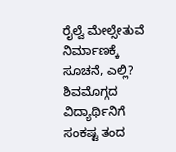ರೈಲ್ವೆ ಮೇಲ್ಸೇತುವೆ ನಿರ್ಮಾಣಕ್ಕೆ ಸೂಚನೆ, ಎಲ್ಲಿ? ಶಿವಮೊಗ್ಗದ ವಿದ್ಯಾರ್ಥಿನಿಗೆ ಸಂಕಷ್ಟ ತಂದ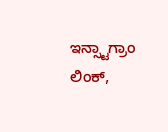ಇನ್ಸ್ಟಾಗ್ರಾಂ ಲಿಂಕ್,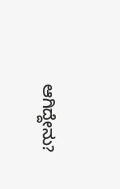ಆಗಿದ್ದೇನು?